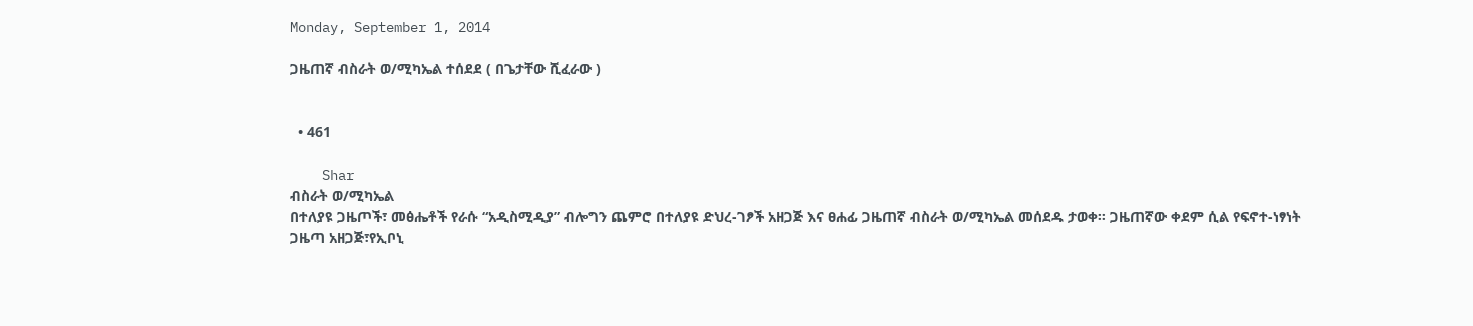Monday, September 1, 2014

ጋዜጠኛ ብስራት ወ/ሚካኤል ተሰደደ ( በጌታቸው ሺፈራው )


  • 461

    Shar
ብስራት ወ/ሚካኤል
በተለያዩ ጋዜጦች፣ መፅሔቶች የራሱ “አዲስሚዲያ” ብሎግን ጨምሮ በተለያዩ ድህረ-ገፆች አዘጋጅ እና ፀሐፊ ጋዜጠኛ ብስራት ወ/ሚካኤል መሰደዱ ታወቀ፡፡ ጋዜጠኛው ቀደም ሲል የፍኖተ-ነፃነት ጋዜጣ አዘጋጅ፣የኢቦኒ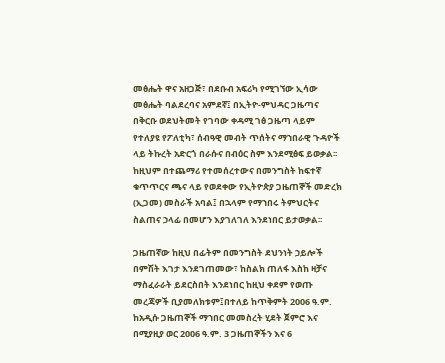መፅሔት ዋና አዘጋጅ፣ በደቡብ አፍሪካ የሚገኘው ኢሳው መፅሔት ባልደረባና አምደኛ፤ በኢትዮ-ምህዳር ጋዜጣና በቅርቡ ወደህትመት የገባው ቀዳሚ ገፅ ጋዜጣ ላይም የተለያዩ የፖለቲካ፣ ሰብዓዊ መብት ጥሰትና ማኀበራዊ ጉዳዮች ላይ ትኩረት አድርጎ በራሱና በብዕር ስም እንደሚፅፍ ይወቃል፡፡ ከዚህም በተጨማሪ የተመሰረተውና በመንግስት ከፍተኛ ቁጥጥርና ጫና ላይ የወደቀው የኢትዮጵያ ጋዜጠኞች መድረክ (ኢጋመ) መስራች አባል፤ በኋላም የማኀበሩ ትምህርትና ስልጠና ኃላፊ በመሆን እያገለገለ እንደነበር ይታወቃል፡፡

ጋዜጠኛው ከዚህ በፊትም በመንግስት ደህንነት ኃይሎች በምሽት እገታ እንደገጠመው፣ ከስልክ ጠለፋ እስከ ዛቻና ማስፈራራት ይደርስበት እንደነበር ከዚህ ቀደም የወጡ መረጃዎች ቢያመለክቱም፤በተለይ ከጥቅምት 2006 ዓ.ም. ከአዲሱ ጋዜጠኞች ማኀበር መመስረት ሂደት ጀምሮ እና በሚያዚያ ወር 2006 ዓ.ም. 3 ጋዜጠኞችን እና 6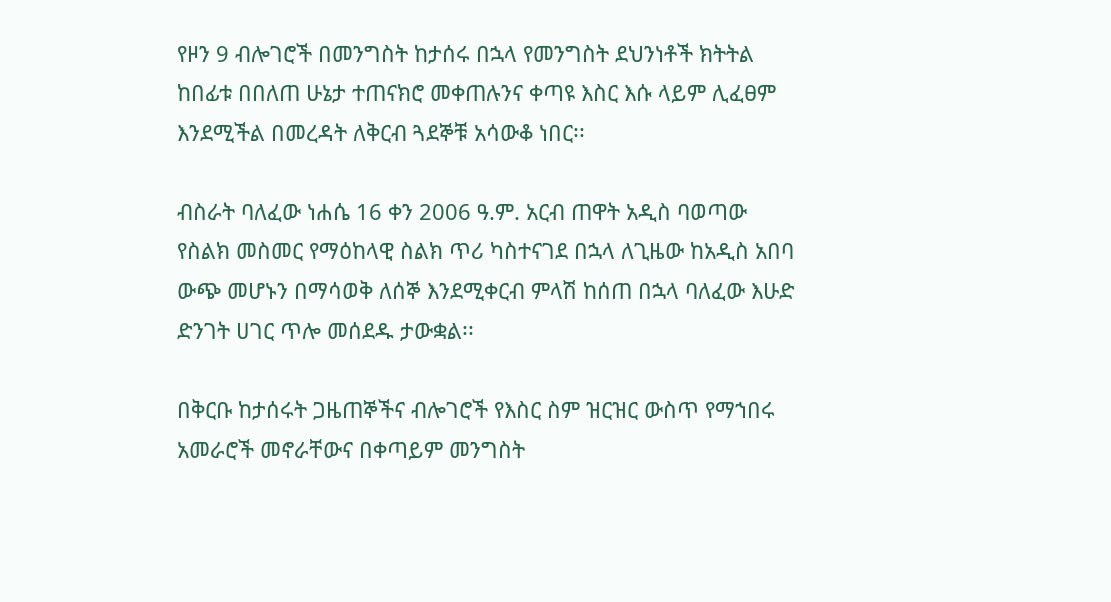የዞን 9 ብሎገሮች በመንግስት ከታሰሩ በኋላ የመንግስት ደህንነቶች ክትትል ከበፊቱ በበለጠ ሁኔታ ተጠናክሮ መቀጠሉንና ቀጣዩ እስር እሱ ላይም ሊፈፀም እንደሚችል በመረዳት ለቅርብ ጓደኞቹ አሳውቆ ነበር፡፡

ብስራት ባለፈው ነሐሴ 16 ቀን 2006 ዓ.ም. አርብ ጠዋት አዲስ ባወጣው የስልክ መስመር የማዕከላዊ ስልክ ጥሪ ካስተናገደ በኋላ ለጊዜው ከአዲስ አበባ ውጭ መሆኑን በማሳወቅ ለሰኞ እንደሚቀርብ ምላሽ ከሰጠ በኋላ ባለፈው እሁድ ድንገት ሀገር ጥሎ መሰደዱ ታውቋል፡፡

በቅርቡ ከታሰሩት ጋዜጠኞችና ብሎገሮች የእስር ስም ዝርዝር ውስጥ የማኀበሩ አመራሮች መኖራቸውና በቀጣይም መንግስት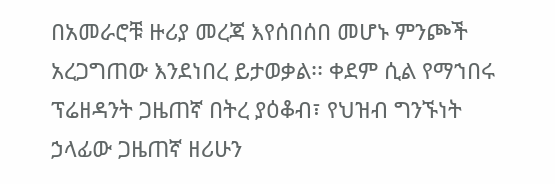በአመራሮቹ ዙሪያ መረጃ እየሰበሰበ መሆኑ ምንጮች አረጋግጠው እንደነበረ ይታወቃል፡፡ ቀደም ሲል የማኀበሩ ፕሬዘዳንት ጋዜጠኛ በትረ ያዕቆብ፣ የህዝብ ግንኙነት ኃላፊው ጋዜጠኛ ዘሪሁን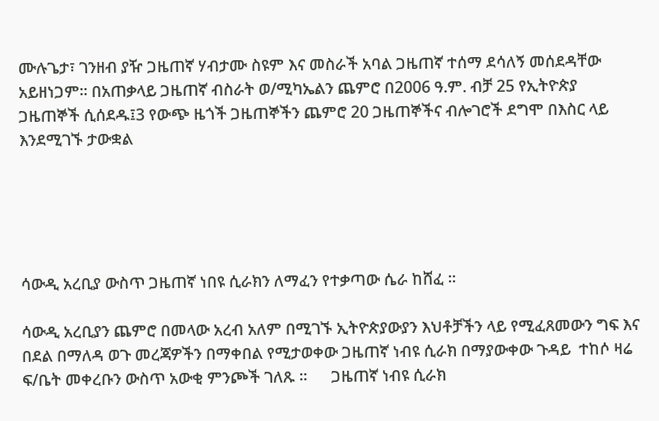ሙሉጌታ፣ ገንዘብ ያዥ ጋዜጠኛ ሃብታሙ ስዩም እና መስራች አባል ጋዜጠኛ ተሰማ ደሳለኝ መሰደዳቸው አይዘነጋም፡፡ በአጠቃላይ ጋዜጠኛ ብስራት ወ/ሚካኤልን ጨምሮ በ2006 ዓ.ም. ብቻ 25 የኢትዮጵያ ጋዜጠኞች ሲሰደዱ፤3 የውጭ ዜጎች ጋዜጠኞችን ጨምሮ 20 ጋዜጠኞችና ብሎገሮች ደግሞ በእስር ላይ እንደሚገኙ ታውቋል





ሳውዲ አረቢያ ውስጥ ጋዜጠኛ ነበዩ ሲራክን ለማፈን የተቃጣው ሴራ ከሸፈ ።

ሳውዲ አረቢያን ጨምሮ በመላው አረብ አለም በሚገኙ ኢትዮጵያውያን እህቶቻችን ላይ የሚፈጸመውን ግፍ እና በደል በማለዳ ወጉ መረጃዎችን በማቀበል የሚታወቀው ጋዜጠኛ ነብዩ ሲራክ በማያውቀው ጉዳይ  ተከሶ ዛሬ ፍ/ቤት መቀረቡን ውስጥ አውቂ ምንጮች ገለጹ ።      ጋዜጠኛ ነብዩ ሲራክ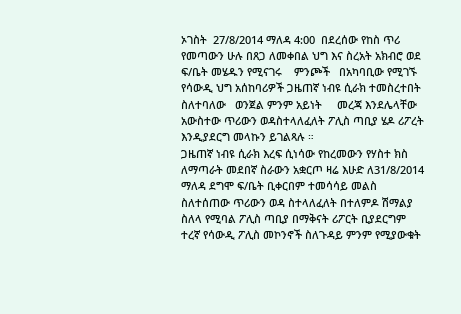ኦገስት  27/8/2014 ማለዳ 4:00  በደረሰው የከስ ጥሪ የመጣውን ሁሉ በጸጋ ለመቀበል ህግ እና ስረአት አክብሮ ወደ     ፍ/ቤት መሄዱን የሚናገሩ    ምንጮች   በአካባቢው የሚገኙ የሳውዲ ህግ አሰከባሪዎች ጋዜጠኛ ነብዩ ሲራክ ተመስረተበት ስለተባለው   ወንጀል ምንም አይነት     መረጃ እንደሌላቸው አውስተው ጥሪውን ወዳስተላለፈለት ፖሊስ ጣቢያ ሄዶ ሪፖረት እንዲያደርግ መላኩን ይገልጻሉ ።
ጋዜጠኛ ነብዩ ሲራክ እረፍ ሲነሳው የከረመውን የሃስተ ክስ ለማጣራት መደበኛ ስራውን አቋርጦ ዛሬ እሁድ ለ31/8/2014 ማለዳ ደግሞ ፍ/ቤት ቢቀርበም ተመሳሳይ መልስ ስለተሰጠው ጥሪውን ወዳ ስተላለፈለት በተለምዶ ሽማልያ ስለላ የሚባል ፖሊስ ጣቢያ በማቅናት ሪፖርት ቢያደርግም ተረኛ የሳውዲ ፖሊስ መኮንኖች ስለጉዳይ ምንም የሚያውቁት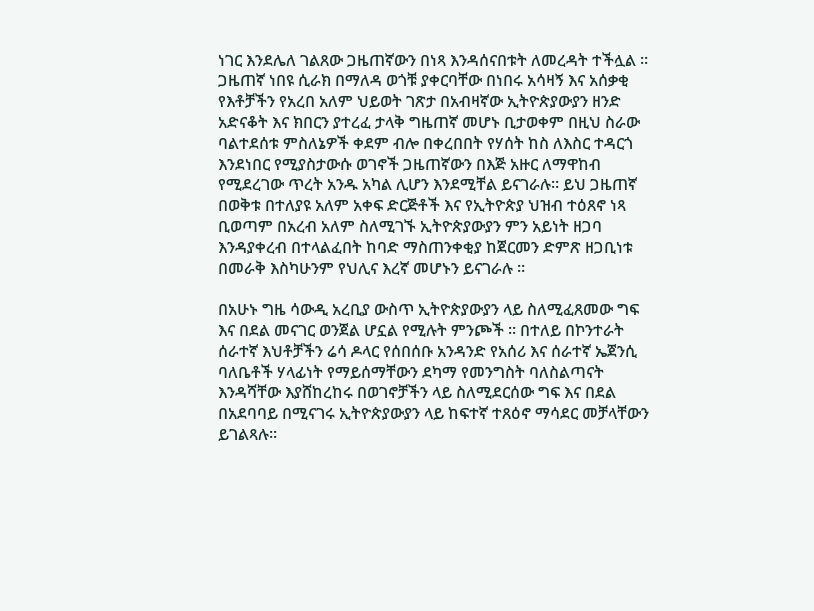ነገር እንደሌለ ገልጸው ጋዜጠኛውን በነጻ እንዳሰናበቱት ለመረዳት ተችሏል ። ጋዜጠኛ ነበዩ ሲራክ በማለዳ ወጎቹ ያቀርባቸው በነበሩ አሳዛኝ እና አሰቃቂ የእቶቻችን የአረበ አለም ህይወት ገጽታ በአብዛኛው ኢትዮጵያውያን ዘንድ አድናቆት እና ክበርን ያተረፈ ታላቅ ግዜጠኛ መሆኑ ቢታወቀም በዚህ ስራው ባልተደሰቱ ምስለኔዎች ቀደም ብሎ በቀረበበት የሃሰት ከስ ለእስር ተዳርጎ እንደነበር የሚያስታውሱ ወገኖች ጋዜጠኛውን በእጅ አዙር ለማዋከብ የሚደረገው ጥረት አንዱ አካል ሊሆን እንደሚቸል ይናገራሉ። ይህ ጋዜጠኛ በወቅቱ በተለያዩ አለም አቀፍ ድርጅቶች እና የኢትዮጵያ ህዝብ ተዕጸኖ ነጻ ቢወጣም በአረብ አለም ስለሚገኙ ኢትዮጵያውያን ምን አይነት ዘጋባ እንዳያቀረብ በተላልፈበት ከባድ ማስጠንቀቂያ ከጀርመን ድምጽ ዘጋቢነቱ በመራቅ እስካሁንም የህሊና እረኛ መሆኑን ይናገራሉ ።

በአሁኑ ግዜ ሳውዲ አረቢያ ውስጥ ኢትዮጵያውያን ላይ ስለሚፈጸመው ግፍ እና በደል መናገር ወንጀል ሆኗል የሚሉት ምንጮች ። በተለይ በኮንተራት ሰራተኛ እህቶቻችን ሬሳ ዶላር የሰበሰቡ አንዳንድ የአሰሪ እና ሰራተኛ ኤጀንሲ ባለቤቶች ሃላፊነት የማይሰማቸውን ደካማ የመንግስት ባለስልጣናት እንዳሻቸው እያሸከረከሩ በወገኖቻችን ላይ ስለሚደርሰው ግፍ እና በደል በአደባባይ በሚናገሩ ኢትዮጵያውያን ላይ ከፍተኛ ተጸዕኖ ማሳደር መቻላቸውን ይገልጻሉ።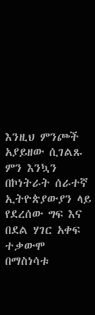እንዚህ ምንጮች አያይዘው ሲገልጹ ምን እንኳን በኮነትራት ሰራተኛ ኢትዮጵያውያን ላይ የደረሰው ግፍ እና በደል ሃገር አቀፍ ተቃውሞ በማስነሳቱ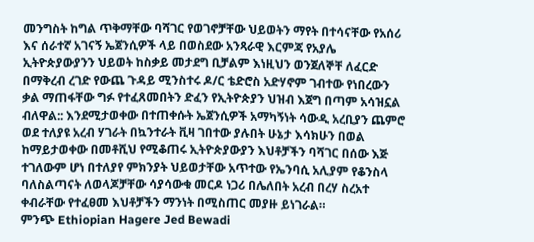መንግስት ከግል ጥቅማቸው ባሻገር የወገኖቻቸው ህይወትን ማየት በተሳናቸው የአሰሪ እና ሰራተኛ አገናኝ ኤጀንሲዎች ላይ በወስደው አንጻራዊ እርምጃ የአያሌ ኢትዮጵያውያንን ህይወት ከስቃይ መታደግ ቢቻልም እነዚህን ወንጀለኞቸ ለፈርድ በማቅረብ ረገድ የውጨ ጉዳይ ሚንስተሩ ዶ/ር ቴድሮስ አድሃኖም ገብተው የነበረውን ቃል ማጠፋቸው ግፉ የተፈጸመበትን ድፈን የኢትዮጵያን ህዝብ እጀግ በጣም አሳዝኗል ብለዋል:: እንደሚታወቀው በተጠቀሱት ኤጀንሲዎች አማካኝነት ሳውዲ አረቢያን ጨምሮ ወደ ተለያዩ አረብ ሃገራት በኳንተራት ቪዛ ገበተው ያሉበት ሁኔታ እሳክሁን በወል ከማይታወቀው በመቶሺህ የሚቆጠሩ ኢትዮጵያውያን እህቶቻችን ባሻገር በሰው እጅ ተገለውም ሆነ በተለያየ ምክንያት ህይወታቸው አጥተው የኤንባሲ አሊያም የቆንስላ ባለስልጣናት ለወላጆቻቸው ሳያሳውቁ መርዶ ነጋሪ በሌለበት አረብ በረሃ ስረአተ ቀብራቸው የተፈፀመ እህቶቻችን ማንነት በሚስጠር መያዙ ይነገራል።
ምንጭ Ethiopian Hagere Jed Bewadi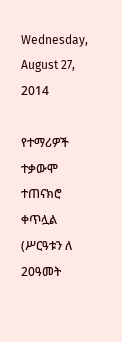Wednesday, August 27, 2014

የተማሪዎች ተቃውሞ ተጠናክሮ ቀጥሏል (ሥርዓቱን ለ 20ዓመት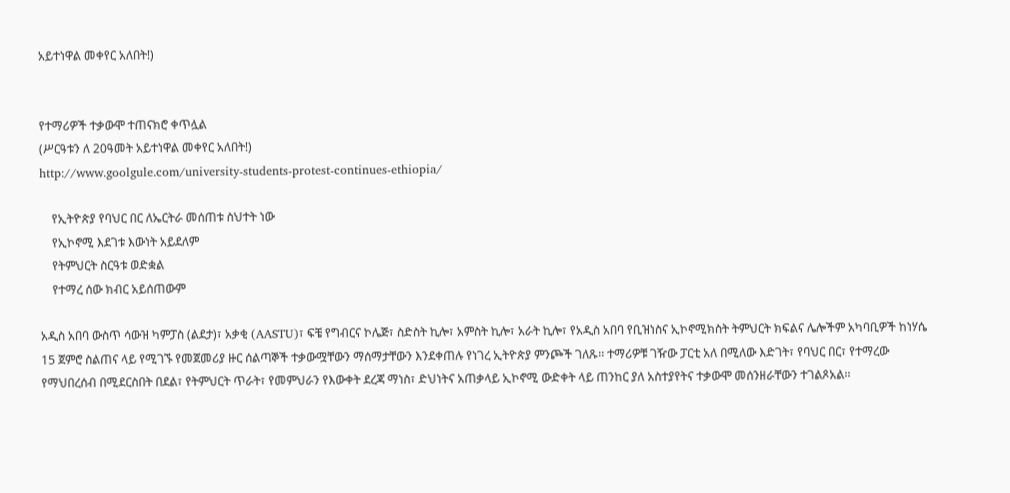አይተነዋል መቀየር አለበት!)


የተማሪዎች ተቃውሞ ተጠናክሮ ቀጥሏል
(ሥርዓቱን ለ 20ዓመት አይተነዋል መቀየር አለበት!)
http://www.goolgule.com/university-students-protest-continues-ethiopia/

    የኢትዮጵያ የባህር በር ለኤርትራ መሰጠቱ ስህተት ነው
    የኢኮኖሚ እደገቱ እውነት አይደለም
    የትምህርት ስርዓቱ ወድቋል
    የተማረ ሰው ክብር አይሰጠውም

አዲስ አበባ ውስጥ ሳውዝ ካምፓስ (ልደታ)፣ አቃቂ (AASTU)፣ ፍቼ የግብርና ኮሌጅ፣ ስድስት ኪሎ፣ አምስት ኪሎ፣ አራት ኪሎ፣ የአዲስ አበባ የቢዝነስና ኢኮኖሚክስት ትምህርት ክፍልና ሌሎችም አካባቢዎች ከነሃሴ 15 ጀምሮ ስልጠና ላይ የሚገኙ የመጀመሪያ ዙር ሰልጣኞች ተቃውሟቸውን ማሰማታቸውን እንደቀጠሉ የነገረ ኢትዮጵያ ምንጮች ገለጹ፡፡ ተማሪዎቹ ገዥው ፓርቲ አለ በሚለው እድገት፣ የባህር በር፣ የተማረው የማህበረሰብ በሚደርስበት በደል፣ የትምህርት ጥራት፣ የመምህራን የእውቀት ደረጃ ማነስ፣ ድህነትና አጠቃላይ ኢኮኖሚ ውድቀት ላይ ጠንከር ያለ አስተያየትና ተቃውሞ መሰንዘራቸውን ተገልጾአል፡፡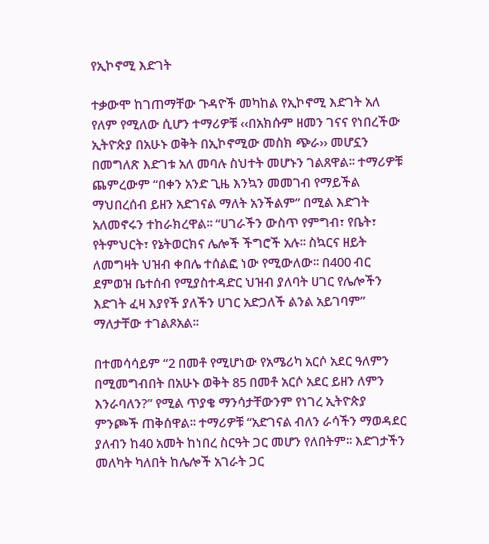የኢኮኖሚ እድገት

ተቃውሞ ከገጠማቸው ጉዳዮች መካከል የኢኮኖሚ እድገት አለ የለም የሚለው ሲሆን ተማሪዎቹ ‹‹በአክሱም ዘመን ገናና የነበረችው ኢትዮጵያ በአሁኑ ወቅት በኢኮኖሚው መስክ ጭራ›› መሆኗን በመግለጽ እድገቱ አለ መባሉ ስህተት መሆኑን ገልጸዋል፡፡ ተማሪዎቹ ጨምረውም “በቀን አንድ ጊዜ እንኳን መመገብ የማይችል ማህበረሰብ ይዘን አድገናል ማለት አንችልም” በሚል እድገት አለመኖሩን ተከራክረዋል፡፡ “ሀገራችን ውስጥ የምግብ፣ የቤት፣ የትምህርት፣ የኔትወርክና ሌሎች ችግሮች አሉ፡፡ ስኳርና ዘይት ለመግዛት ህዝብ ቀበሌ ተሰልፎ ነው የሚውለው፡፡ በ400 ብር ደምወዝ ቤተሰብ የሚያስተዳድር ህዝብ ያለባት ሀገር የሌሎችን እድገት ፈዛ እያየች ያለችን ሀገር አድጋለች ልንል አይገባም” ማለታቸው ተገልጾአል፡፡

በተመሳሳይም “2 በመቶ የሚሆነው የአሜሪካ አርሶ አደር ዓለምን በሚመግብበት በአሁኑ ወቅት 85 በመቶ አርሶ አደር ይዘን ለምን እንራባለን?” የሚል ጥያቄ ማንሳታቸውንም የነገረ ኢትዮጵያ ምንጮች ጠቅሰዋል፡፡ ተማሪዎቹ “አድገናል ብለን ራሳችን ማወዳደር ያለብን ከ40 አመት ከነበረ ስርዓት ጋር መሆን የለበትም፡፡ እድገታችን መለካት ካለበት ከሌሎች አገራት ጋር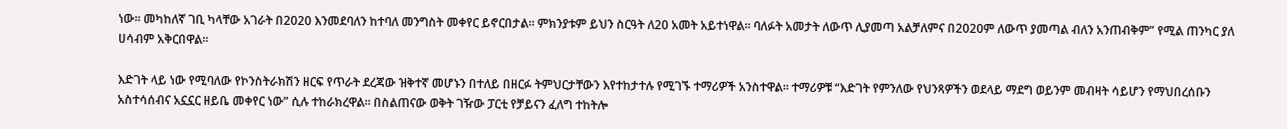ነው፡፡ መካከለኛ ገቢ ካላቸው አገራት በ2020 እንመደባለን ከተባለ መንግስት መቀየር ይኖርበታል፡፡ ምክንያቱም ይህን ስርዓት ለ20 አመት አይተነዋል፡፡ ባለፉት አመታት ለውጥ ሊያመጣ አልቻለምና በ2020ም ለውጥ ያመጣል ብለን አንጠብቅም” የሚል ጠንካር ያለ ሀሳብም አቅርበዋል፡፡

እድገት ላይ ነው የሚባለው የኮንስትራክሽን ዘርፍ የጥራት ደረጃው ዝቅተኛ መሆኑን በተለይ በዘርፉ ትምህርታቸውን እየተከታተሉ የሚገኙ ተማሪዎች አንስተዋል፡፡ ተማሪዎቹ “እድገት የምንለው የህንጻዎችን ወደላይ ማደግ ወይንም መብዛት ሳይሆን የማህበረሰቡን አስተሳሰብና አኗኗር ዘይቤ መቀየር ነው” ሲሉ ተከራክረዋል፡፡ በስልጠናው ወቅት ገዥው ፓርቲ የቻይናን ፈለግ ተከትሎ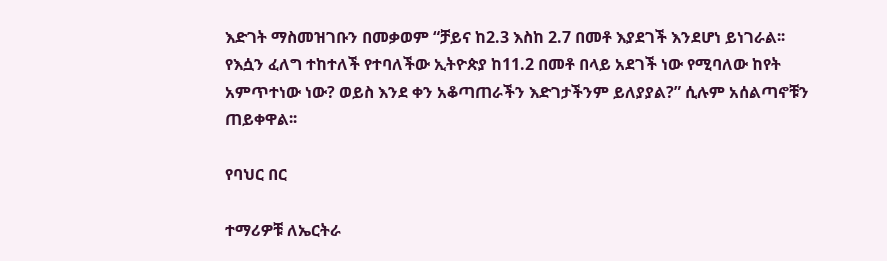እድገት ማስመዝገቡን በመቃወም “ቻይና ከ2.3 እስከ 2.7 በመቶ እያደገች እንደሆነ ይነገራል፡፡ የእሷን ፈለግ ተከተለች የተባለችው ኢትዮጵያ ከ11.2 በመቶ በላይ አደገች ነው የሚባለው ከየት አምጥተነው ነው? ወይስ እንደ ቀን አቆጣጠራችን እድገታችንም ይለያያል?” ሲሉም አሰልጣኖቹን ጠይቀዋል፡፡

የባህር በር

ተማሪዎቹ ለኤርትራ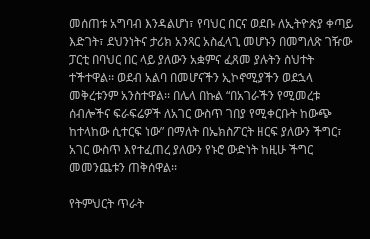መሰጠቱ አግባብ እንዳልሆነ፣ የባህር በርና ወደቡ ለኢትዮጵያ ቀጣይ እድገት፣ ደህንነትና ታሪክ አንጻር አስፈላጊ መሆኑን በመግለጽ ገዥው ፓርቲ በባህር በር ላይ ያለውን አቋምና ፈጸመ ያሉትን ስህተት ተችተዋል፡፡ ወደብ አልባ በመሆናችን ኢኮኖሚያችን ወደኋላ መቅረቱንም አንስተዋል፡፡ በሌላ በኩል “በአገራችን የሚመረቱ ሰብሎችና ፍራፍሬዎች ለአገር ውስጥ ገበያ የሚቀርቡት ከውጭ ከተላከው ሲተርፍ ነው” በማለት በኤክስፖርት ዘርፍ ያለውን ችግር፣ አገር ውስጥ እየተፈጠረ ያለውን የኑሮ ውድነት ከዚሁ ችግር መመንጨቱን ጠቅሰዋል፡፡

የትምህርት ጥራት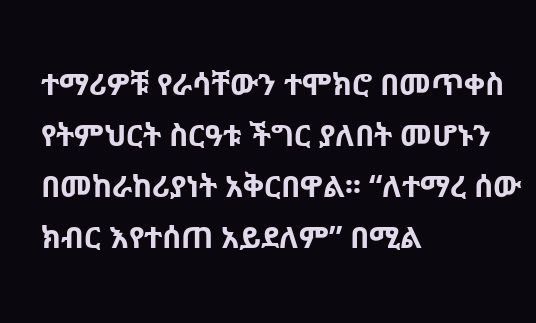ተማሪዎቹ የራሳቸውን ተሞክሮ በመጥቀስ የትምህርት ስርዓቱ ችግር ያለበት መሆኑን በመከራከሪያነት አቅርበዋል፡፡ “ለተማረ ሰው ክብር እየተሰጠ አይደለም” በሚል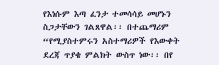የእነሱም እጣ ፈንታ ተመሳሳይ መሆኑን ስጋታቸውን ገልጸዋል፡፡ በተጨማሪም “የሚያስተምሩን አስተማሪዎች የእውቀት ደረጃ ጥያቄ ምልክት ውስጥ ነው፡፡ በየ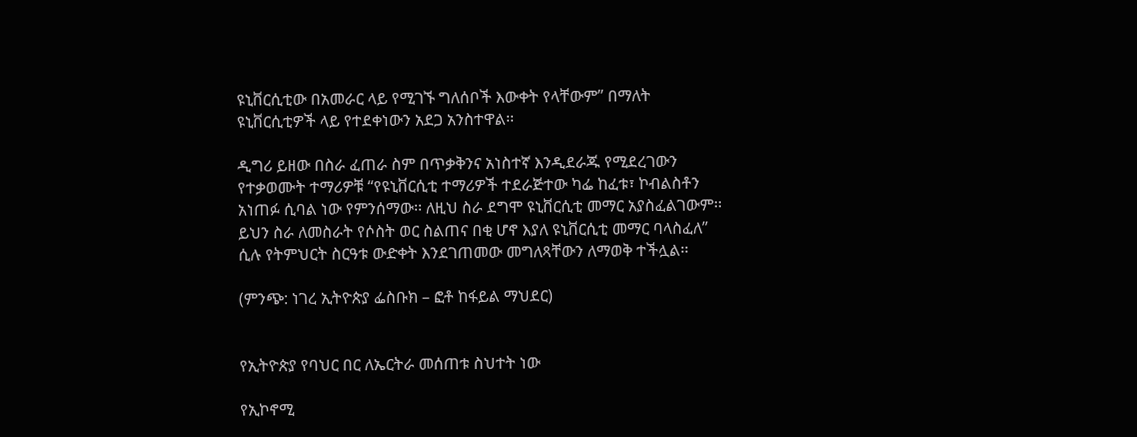ዩኒቨርሲቲው በአመራር ላይ የሚገኙ ግለሰቦች እውቀት የላቸውም” በማለት ዩኒቨርሲቲዎች ላይ የተደቀነውን አደጋ አንስተዋል፡፡

ዲግሪ ይዘው በስራ ፈጠራ ስም በጥቃቅንና አነስተኛ እንዲደራጁ የሚደረገውን የተቃወሙት ተማሪዎቹ “የዩኒቨርሲቲ ተማሪዎች ተደራጅተው ካፌ ከፈቱ፣ ኮብልስቶን አነጠፉ ሲባል ነው የምንሰማው፡፡ ለዚህ ስራ ደግሞ ዩኒቨርሲቲ መማር አያስፈልገውም፡፡ ይህን ስራ ለመስራት የሶስት ወር ስልጠና በቂ ሆኖ እያለ ዩኒቨርሲቲ መማር ባላስፈለ” ሲሉ የትምህርት ስርዓቱ ውድቀት እንደገጠመው መግለጻቸውን ለማወቅ ተችሏል፡፡

(ምንጭ: ነገረ ኢትዮጵያ ፌስቡክ – ፎቶ ከፋይል ማህደር)


የኢትዮጵያ የባህር በር ለኤርትራ መሰጠቱ ስህተት ነው

የኢኮኖሚ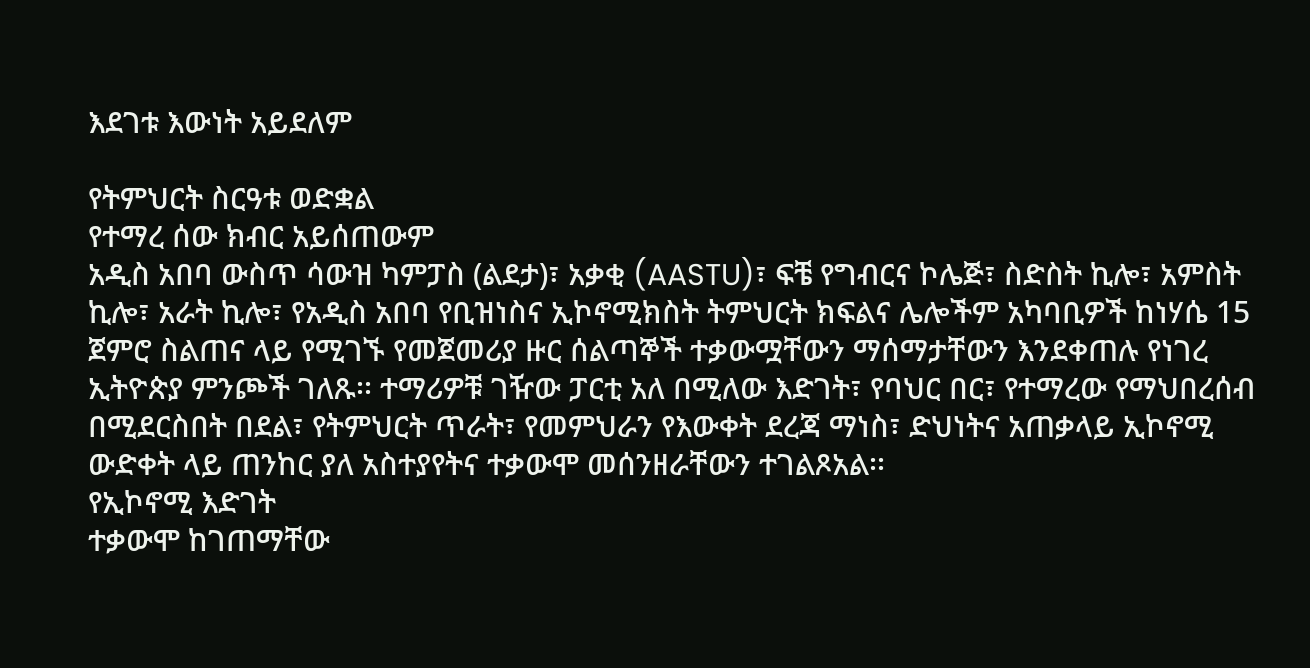እደገቱ እውነት አይደለም

የትምህርት ስርዓቱ ወድቋል
የተማረ ሰው ክብር አይሰጠውም
አዲስ አበባ ውስጥ ሳውዝ ካምፓስ (ልደታ)፣ አቃቂ (AASTU)፣ ፍቼ የግብርና ኮሌጅ፣ ስድስት ኪሎ፣ አምስት ኪሎ፣ አራት ኪሎ፣ የአዲስ አበባ የቢዝነስና ኢኮኖሚክስት ትምህርት ክፍልና ሌሎችም አካባቢዎች ከነሃሴ 15 ጀምሮ ስልጠና ላይ የሚገኙ የመጀመሪያ ዙር ሰልጣኞች ተቃውሟቸውን ማሰማታቸውን እንደቀጠሉ የነገረ ኢትዮጵያ ምንጮች ገለጹ፡፡ ተማሪዎቹ ገዥው ፓርቲ አለ በሚለው እድገት፣ የባህር በር፣ የተማረው የማህበረሰብ በሚደርስበት በደል፣ የትምህርት ጥራት፣ የመምህራን የእውቀት ደረጃ ማነስ፣ ድህነትና አጠቃላይ ኢኮኖሚ ውድቀት ላይ ጠንከር ያለ አስተያየትና ተቃውሞ መሰንዘራቸውን ተገልጾአል፡፡
የኢኮኖሚ እድገት
ተቃውሞ ከገጠማቸው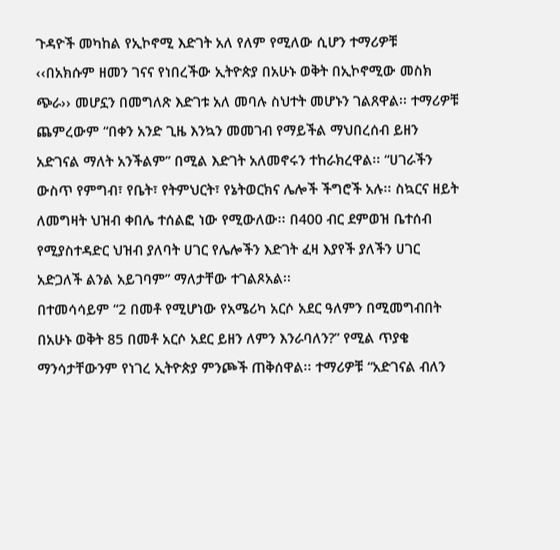ጉዳዮች መካከል የኢኮኖሚ እድገት አለ የለም የሚለው ሲሆን ተማሪዎቹ ‹‹በአክሱም ዘመን ገናና የነበረችው ኢትዮጵያ በአሁኑ ወቅት በኢኮኖሚው መስክ ጭራ›› መሆኗን በመግለጽ እድገቱ አለ መባሉ ስህተት መሆኑን ገልጸዋል፡፡ ተማሪዎቹ ጨምረውም “በቀን አንድ ጊዜ እንኳን መመገብ የማይችል ማህበረሰብ ይዘን አድገናል ማለት አንችልም” በሚል እድገት አለመኖሩን ተከራክረዋል፡፡ “ሀገራችን ውስጥ የምግብ፣ የቤት፣ የትምህርት፣ የኔትወርክና ሌሎች ችግሮች አሉ፡፡ ስኳርና ዘይት ለመግዛት ህዝብ ቀበሌ ተሰልፎ ነው የሚውለው፡፡ በ400 ብር ደምወዝ ቤተሰብ የሚያስተዳድር ህዝብ ያለባት ሀገር የሌሎችን እድገት ፈዛ እያየች ያለችን ሀገር አድጋለች ልንል አይገባም” ማለታቸው ተገልጾአል፡፡
በተመሳሳይም “2 በመቶ የሚሆነው የአሜሪካ አርሶ አደር ዓለምን በሚመግብበት በአሁኑ ወቅት 85 በመቶ አርሶ አደር ይዘን ለምን እንራባለን?” የሚል ጥያቄ ማንሳታቸውንም የነገረ ኢትዮጵያ ምንጮች ጠቅሰዋል፡፡ ተማሪዎቹ “አድገናል ብለን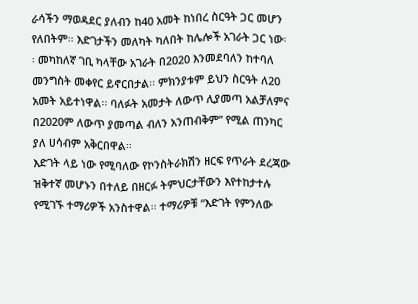ራሳችን ማወዳደር ያለብን ከ40 አመት ከነበረ ስርዓት ጋር መሆን የለበትም፡፡ እድገታችን መለካት ካለበት ከሌሎች አገራት ጋር ነው፡፡ መካከለኛ ገቢ ካላቸው አገራት በ2020 እንመደባለን ከተባለ መንግስት መቀየር ይኖርበታል፡፡ ምክንያቱም ይህን ስርዓት ለ20 አመት አይተነዋል፡፡ ባለፉት አመታት ለውጥ ሊያመጣ አልቻለምና በ2020ም ለውጥ ያመጣል ብለን አንጠብቅም” የሚል ጠንካር ያለ ሀሳብም አቅርበዋል፡፡
እድገት ላይ ነው የሚባለው የኮንስትራክሽን ዘርፍ የጥራት ደረጃው ዝቅተኛ መሆኑን በተለይ በዘርፉ ትምህርታቸውን እየተከታተሉ የሚገኙ ተማሪዎች አንስተዋል፡፡ ተማሪዎቹ “እድገት የምንለው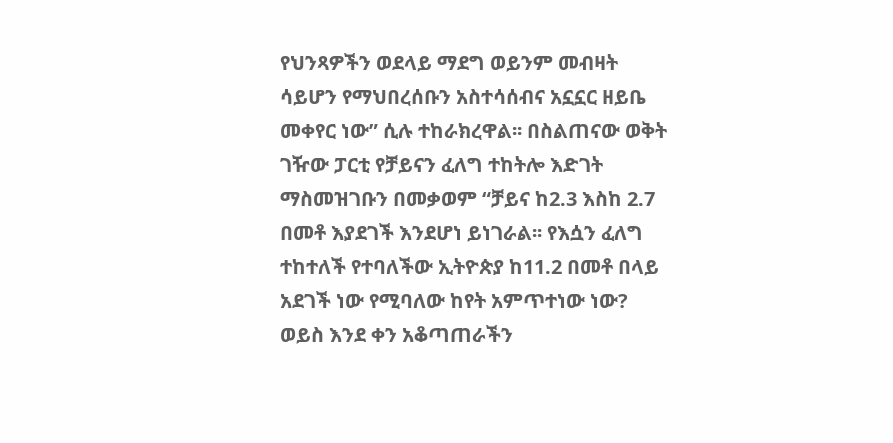የህንጻዎችን ወደላይ ማደግ ወይንም መብዛት ሳይሆን የማህበረሰቡን አስተሳሰብና አኗኗር ዘይቤ መቀየር ነው” ሲሉ ተከራክረዋል፡፡ በስልጠናው ወቅት ገዥው ፓርቲ የቻይናን ፈለግ ተከትሎ እድገት ማስመዝገቡን በመቃወም “ቻይና ከ2.3 እስከ 2.7 በመቶ እያደገች እንደሆነ ይነገራል፡፡ የእሷን ፈለግ ተከተለች የተባለችው ኢትዮጵያ ከ11.2 በመቶ በላይ አደገች ነው የሚባለው ከየት አምጥተነው ነው? ወይስ እንደ ቀን አቆጣጠራችን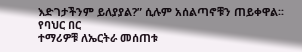እድገታችንም ይለያያል?” ሲሉም አሰልጣኖቹን ጠይቀዋል፡፡
የባህር በር
ተማሪዎቹ ለኤርትራ መሰጠቱ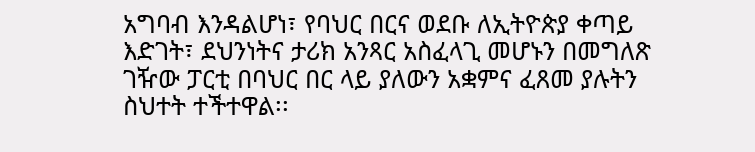አግባብ እንዳልሆነ፣ የባህር በርና ወደቡ ለኢትዮጵያ ቀጣይ እድገት፣ ደህንነትና ታሪክ አንጻር አስፈላጊ መሆኑን በመግለጽ ገዥው ፓርቲ በባህር በር ላይ ያለውን አቋምና ፈጸመ ያሉትን ስህተት ተችተዋል፡፡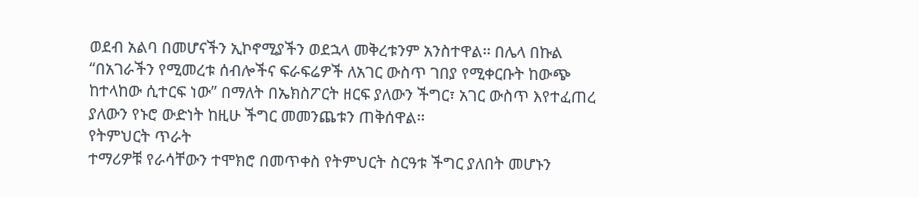ወደብ አልባ በመሆናችን ኢኮኖሚያችን ወደኋላ መቅረቱንም አንስተዋል፡፡ በሌላ በኩል “በአገራችን የሚመረቱ ሰብሎችና ፍራፍሬዎች ለአገር ውስጥ ገበያ የሚቀርቡት ከውጭ ከተላከው ሲተርፍ ነው” በማለት በኤክስፖርት ዘርፍ ያለውን ችግር፣ አገር ውስጥ እየተፈጠረ ያለውን የኑሮ ውድነት ከዚሁ ችግር መመንጨቱን ጠቅሰዋል፡፡
የትምህርት ጥራት
ተማሪዎቹ የራሳቸውን ተሞክሮ በመጥቀስ የትምህርት ስርዓቱ ችግር ያለበት መሆኑን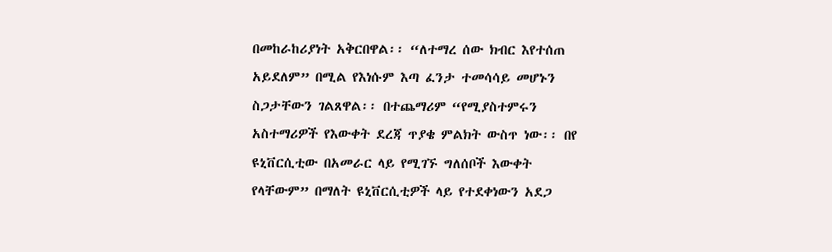በመከራከሪያነት አቅርበዋል፡፡ “ለተማረ ሰው ክብር እየተሰጠ አይደለም” በሚል የእነሱም እጣ ፈንታ ተመሳሳይ መሆኑን ስጋታቸውን ገልጸዋል፡፡ በተጨማሪም “የሚያስተምሩን አስተማሪዎች የእውቀት ደረጃ ጥያቄ ምልክት ውስጥ ነው፡፡ በየ ዩኒቨርሲቲው በአመራር ላይ የሚገኙ ግለሰቦች እውቀት የላቸውም” በማለት ዩኒቨርሲቲዎች ላይ የተደቀነውን አደጋ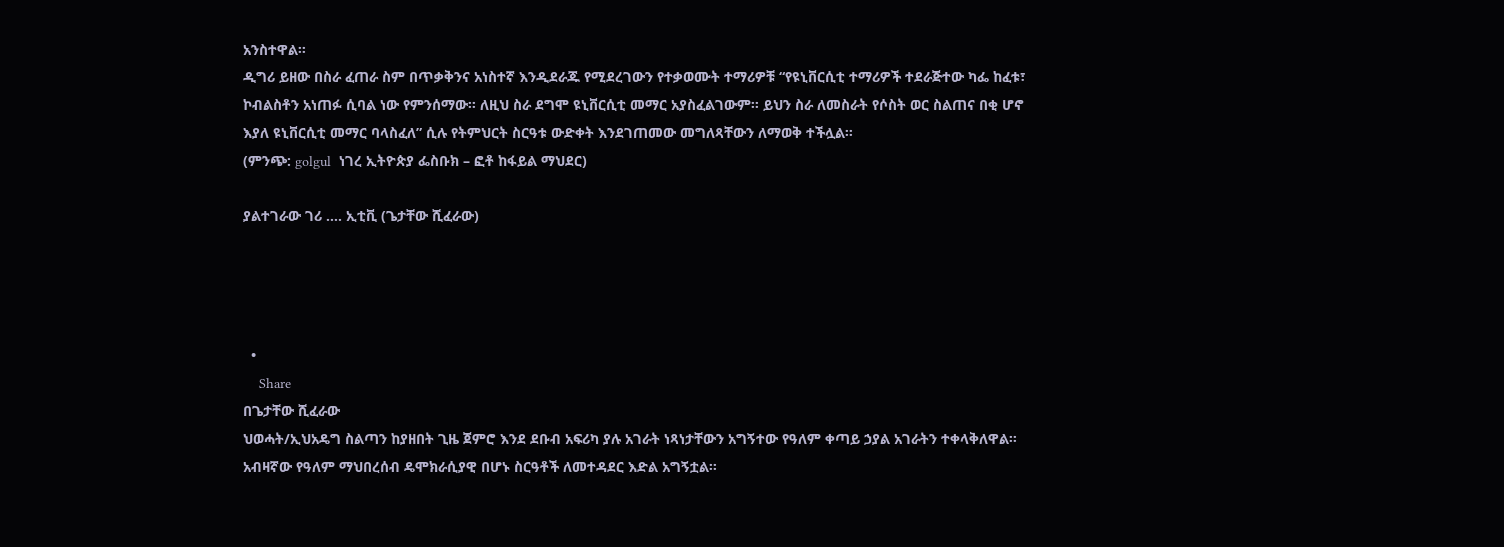አንስተዋል፡፡
ዲግሪ ይዘው በስራ ፈጠራ ስም በጥቃቅንና አነስተኛ እንዲደራጁ የሚደረገውን የተቃወሙት ተማሪዎቹ “የዩኒቨርሲቲ ተማሪዎች ተደራጅተው ካፌ ከፈቱ፣ ኮብልስቶን አነጠፉ ሲባል ነው የምንሰማው፡፡ ለዚህ ስራ ደግሞ ዩኒቨርሲቲ መማር አያስፈልገውም፡፡ ይህን ስራ ለመስራት የሶስት ወር ስልጠና በቂ ሆኖ እያለ ዩኒቨርሲቲ መማር ባላስፈለ” ሲሉ የትምህርት ስርዓቱ ውድቀት እንደገጠመው መግለጻቸውን ለማወቅ ተችሏል፡፡
(ምንጭ: golgul  ነገረ ኢትዮጵያ ፌስቡክ – ፎቶ ከፋይል ማህደር)

ያልተገራው ገሪ …. ኢቲቪ (ጌታቸው ሺፈራው)




  •
    Share
በጌታቸው ሺፈራው
ህወሓት/ኢህአዴግ ስልጣን ከያዘበት ጊዜ ጀምሮ እንደ ደቡብ አፍሪካ ያሉ አገራት ነጻነታቸውን አግኝተው የዓለም ቀጣይ ኃያል አገራትን ተቀላቅለዋል፡፡ አብዛኛው የዓለም ማህበረሰብ ዴሞክራሲያዊ በሆኑ ስርዓቶች ለመተዳደር እድል አግኝቷል፡፡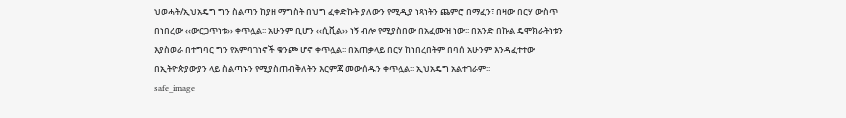ህወሓት/ኢህአዴግ ግን ስልጣን ከያዘ ማግስት በህግ ፈቀድኩት ያለውን የሚዲያ ነጻነትን ጨምሮ በማፈን፣ በዛው በርሃ ውስጥ በነበረው ‹‹ውርጋጥነቱ›› ቀጥሏል፡፡ አሁንም ቢሆን ‹‹ሲቪል›› ነኝ ብሎ የሚያስበው በአፈሙዝ ነው፡፡ በአንድ በኩል ዴሞክራትነቱን እያስወራ በተግባር ግን የአምባገነኖች ቁንጮ ሆኖ ቀጥሏል፡፡ በአጠቃላይ በርሃ ከነበረበትም በባሰ አሁንም እንዳፈተተው በኢትዮጵያውያን ላይ ስልጣኑን የሚያስጠብቅለትን እርምጃ መውሰዱን ቀጥሏል፡፡ ኢህአዴግ አልተገራም፡፡
safe_image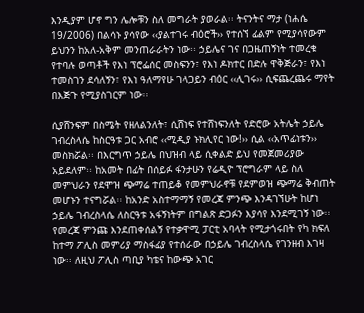እንዲያም ሆኖ ግን ሌሎቹን ስለ መግራት ያወራል፡፡ ትናንትና ማታ (ነሐሴ 19/2006) በልሳኑ ያሳየው ‹‹ያልተገሩ ብዕሮች›› የተሰኘ ፊልም የሚያሳየውም ይህንን ከአለ-አቅም መንጠራራትን ነው፡፡ ኃይሌና ገና በጋዜጠኝነት ተመረቁ የተባሉ ወጣቶች የእነ ፕሮፌሰር መስፍንን፣ የእነ ዶክተር በድሉ ዋቅጅራን፣ የእነ ተመስገን ደሳለኝን፣ የእነ ዓለማየሁ ገላጋይን ብዕር ‹‹ሊገሩ›› ሲፍጨረጨሩ ማየት በእጅጉ የሚያስገርም ነው፡፡

ሲያሸንፍም በስሜት የዘለልንለት፣ ሲሸነፍ የተሸነፍንለት የድሮው አትሌት ኃይሌ ገብረስላሴ ከስርዓቱ ጋር አብሮ ‹‹ሚዲያ ኑክሊየር ነው!›› ሲል ‹‹አጥፊነቱን›› መስክሯል፡፡ በእርግጥ ኃይሌ በህዝብ ላይ ሲቀልድ ይህ የመጀመሪያው አይደለም፡፡ ከአመት በፊት በሰይፉ ፋንታሁን የሬዲዮ ፕሮግራም ላይ ስለ መምህራን የደሞዝ ጭማሬ ተጠይቆ የመምህራኖቹ የደምወዝ ጭማሬ ቅብጠት መሆኑን ተናግሯል፡፡ ከአንድ አስተማማኝ የመረጃ ምንጭ እንዳገኘሁት ከሆነ ኃይሌ ገብረስላሴ ለስርዓቱ አፋኝነትም በግልጽ ድጋፉን እያሳየ እንደሚገኝ ነው፡፡ የመረጃ ምንጩ እንደጠቀሰልኝ የተቃዋሚ ፓርቲ አባላት የሚታጎሩበት የካ ክፍለ ከተማ ፖሊስ መምሪያ ማስፋፊያ የተሰራው በኃይሌ ገብረስላሴ የገንዘብ እገዛ ነው፡፡ ለዚህ ፖሊስ ጣቢያ ካቴና ከውጭ አገር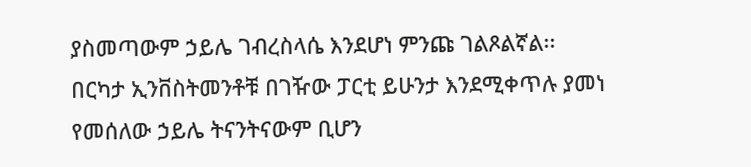ያስመጣውም ኃይሌ ገብረስላሴ እንደሆነ ምንጩ ገልጾልኛል፡፡
በርካታ ኢንቨስትመንቶቹ በገዥው ፓርቲ ይሁንታ እንደሚቀጥሉ ያመነ የመሰለው ኃይሌ ትናንትናውም ቢሆን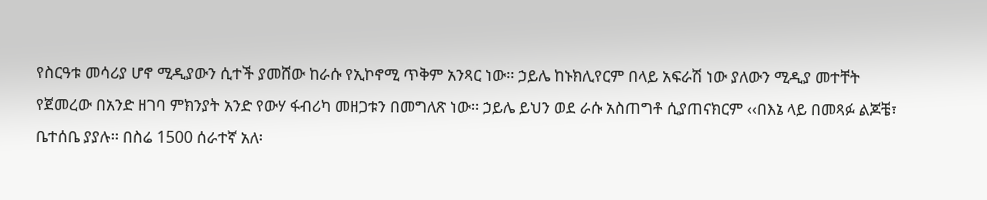የስርዓቱ መሳሪያ ሆኖ ሚዲያውን ሲተች ያመሸው ከራሱ የኢኮኖሚ ጥቅም አንጻር ነው፡፡ ኃይሌ ከኑክሊየርም በላይ አፍራሽ ነው ያለውን ሚዲያ መተቸት የጀመረው በአንድ ዘገባ ምክንያት አንድ የውሃ ፋብሪካ መዘጋቱን በመግለጽ ነው፡፡ ኃይሌ ይህን ወደ ራሱ አስጠግቶ ሲያጠናክርም ‹‹በእኔ ላይ በመጻፉ ልጆቼ፣ ቤተሰቤ ያያሉ፡፡ በስሬ 1500 ሰራተኛ አለ፡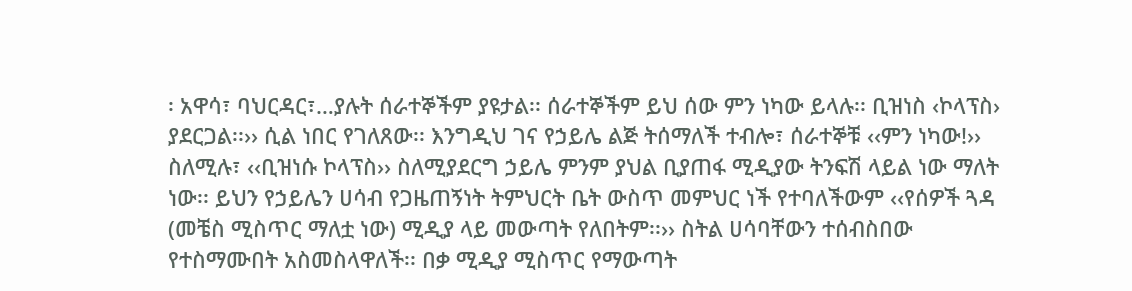፡ አዋሳ፣ ባህርዳር፣…ያሉት ሰራተኞችም ያዩታል፡፡ ሰራተኞችም ይህ ሰው ምን ነካው ይላሉ፡፡ ቢዝነስ ‹ኮላፕስ› ያደርጋል፡፡›› ሲል ነበር የገለጸው፡፡ እንግዲህ ገና የኃይሌ ልጅ ትሰማለች ተብሎ፣ ሰራተኞቹ ‹‹ምን ነካው!›› ስለሚሉ፣ ‹‹ቢዝነሱ ኮላፕስ›› ስለሚያደርግ ኃይሌ ምንም ያህል ቢያጠፋ ሚዲያው ትንፍሽ ላይል ነው ማለት ነው፡፡ ይህን የኃይሌን ሀሳብ የጋዜጠኝነት ትምህርት ቤት ውስጥ መምህር ነች የተባለችውም ‹‹የሰዎች ጓዳ (መቼስ ሚስጥር ማለቷ ነው) ሚዲያ ላይ መውጣት የለበትም፡፡›› ስትል ሀሳባቸውን ተሰብስበው የተስማሙበት አስመስላዋለች፡፡ በቃ ሚዲያ ሚስጥር የማውጣት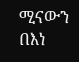ሚናውን በእነ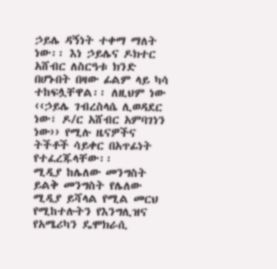ኃይሌ ዳኝነት ተቀማ ማለት ነው፡፡ እነ ኃይሌና ዶክተር አሸብር ለስርዓቱ ክንድ በሆኑበት በዛው ፊልም ላይ ካሳ ተከፍሏቸዋል፡፡ ለዚህም ነው ‹‹ኃይሌ ገብረስላሴ ሊወዳደር ነው፣ ዶ/ር አሸብር አምባገነን ነው›› የሚሉ ዜናዎችና ትችቶች ሳይቀር በአጥፊነት የተፈረጁላቸው፡፡
ሚዲያ ከሌለው መንግስት ይልቅ መንግስት የሌለው ሚዲያ ይሻላል የሚል መርህ የሚከተሉትን የእንግሊዝና የአሜሪካን ዴሞክራሲ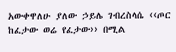አውቀዋለሁ ያለው ኃይሌ ገብረስላሴ ‹‹ጦር ከፈታው ወሬ የፈታው›› በሚል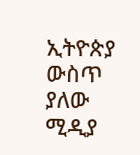ኢትዮጵያ ውስጥ ያለው ሚዲያ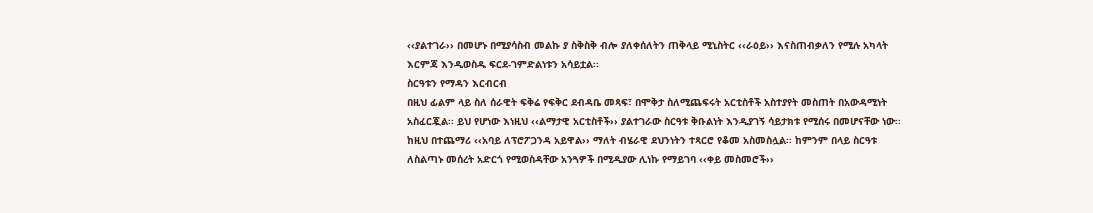‹‹ያልተገራ›› በመሆኑ በሚያሳስብ መልኩ ያ ስቅስቅ ብሎ ያለቀሰለትን ጠቅላይ ሚኒስትር ‹‹ራዕይ›› እናስጠብቃለን የሚሉ አካላት እርምጃ እንዲወስዱ ፍርደ-ገምድልነቱን አሳይቷል፡፡
ስርዓቱን የማዳን እርብርብ
በዚህ ፊልም ላይ ስለ ሰራዊት ፍቅሬ የፍቅር ደብዳቤ መጻፍ፣ በሞቅታ ስለሚጨፍሩት አርቲስቶች አስተያየት መስጠት በአውዳሚነት አስፈርጇል፡፡ ይህ የሆነው እነዚህ ‹‹ልማታዊ አርቲስቶች›› ያልተገራው ስርዓቱ ቅቡልነት እንዲያገኝ ሳይታክቱ የሚሰሩ በመሆናቸው ነው፡፡ ከዚህ በተጨማሪ ‹‹አባይ ለፕሮፖጋንዳ አይዋል›› ማለት ብሄራዊ ደህንነትን ተጻርሮ የቆመ አስመስሏል፡፡ ከምንም በላይ ስርዓቱ ለስልጣኑ መሰረት አድርጎ የሚወስዳቸው አንጓዎች በሚዲያው ሊነኩ የማይገባ ‹‹ቀይ መስመሮች››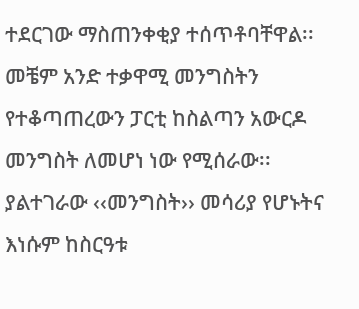ተደርገው ማስጠንቀቂያ ተሰጥቶባቸዋል፡፡ መቼም አንድ ተቃዋሚ መንግስትን የተቆጣጠረውን ፓርቲ ከስልጣን አውርዶ መንግስት ለመሆነ ነው የሚሰራው፡፡ ያልተገራው ‹‹መንግስት›› መሳሪያ የሆኑትና እነሱም ከስርዓቱ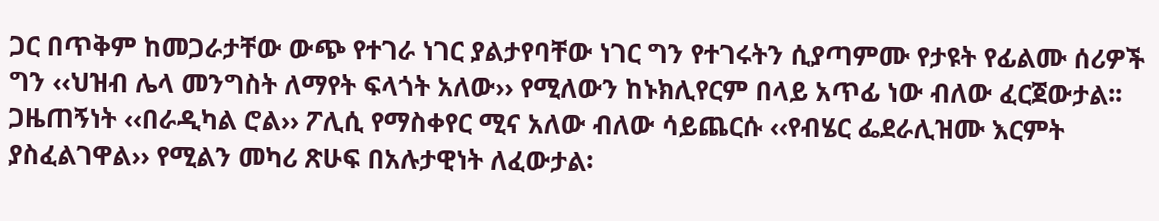ጋር በጥቅም ከመጋራታቸው ውጭ የተገራ ነገር ያልታየባቸው ነገር ግን የተገሩትን ሲያጣምሙ የታዩት የፊልሙ ሰሪዎች ግን ‹‹ህዝብ ሌላ መንግስት ለማየት ፍላጎት አለው›› የሚለውን ከኑክሊየርም በላይ አጥፊ ነው ብለው ፈርጀውታል፡፡ ጋዜጠኝነት ‹‹በራዲካል ሮል›› ፖሊሲ የማስቀየር ሚና አለው ብለው ሳይጨርሱ ‹‹የብሄር ፌደራሊዝሙ እርምት ያስፈልገዋል›› የሚልን መካሪ ጽሁፍ በአሉታዊነት ለፈውታል፡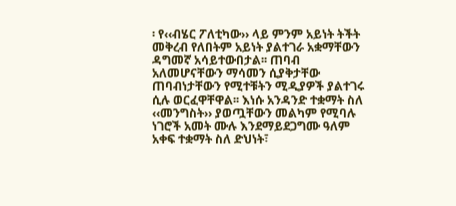፡ የ‹‹ብሄር ፖለቲካው›› ላይ ምንም አይነት ትችት መቅረብ የለበትም አይነት ያልተገራ አቋማቸውን ዳግመኛ አሳይተውበታል፡፡ ጠባብ አለመሆናቸውን ማሳመን ሲያቅታቸው ጠባብነታቸውን የሚተቹትን ሚዲያዎች ያልተገሩ ሲሉ ወርፈዋቸዋል፡፡ እነሱ አንዳንድ ተቋማት ስለ ‹‹መንግስት›› ያወጧቸውን መልካም የሚባሉ ነገሮች አመት ሙሉ እንደማይደጋግሙ ዓለም አቀፍ ተቋማት ስለ ድህነት፣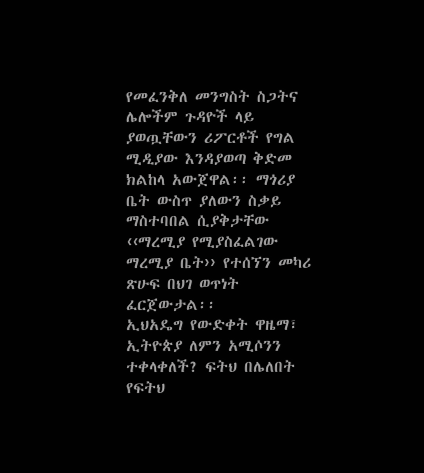የመፈንቅለ መንግስት ስጋትና ሌሎችም ጉዳዮች ላይ ያወጧቸውን ሪፖርቶች የግል ሚዲያው እንዳያወጣ ቅድመ ክልከላ አውጀዋል፡፡ ማጎሪያ ቤት ውስጥ ያለውን ስቃይ ማስተባበል ሲያቅታቸው ‹‹ማረሚያ የሚያስፈልገው ማረሚያ ቤት›› የተሰኘን መካሪ ጽሁፍ በህገ ወጥነት ፈርጀውታል፡፡
ኢህአዴግ የውድቀት ዋዜማ፣ ኢትዮጵያ ለምን አሚሶንን ተቀላቀለች? ፍትህ በሌለበት የፍትህ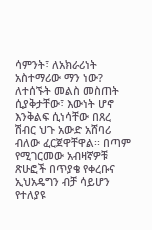ሳምንት፣ ለአክራሪነት አስተማሪው ማን ነው? ለተሰኙት መልስ መስጠት ሲያቅታቸው፣ እውነት ሆኖ እንቅልፍ ሲነሳቸው በጸረ ሽብር ህጉ አውድ አሸባሪ ብለው ፈርጀዋቸዋል፡፡ በጣም የሚገርመው አብዛኛዎቹ ጽሁፎች በጥያቄ የቀረቡና ኢህአዴግን ብቻ ሳይሆን የተለያዩ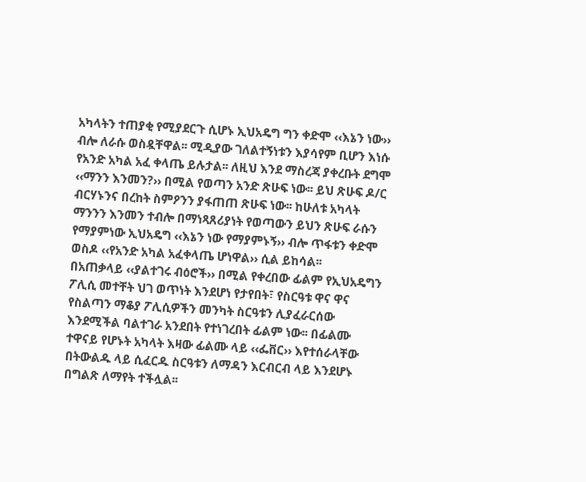አካላትን ተጠያቂ የሚያደርጉ ሲሆኑ ኢህአዴግ ግን ቀድሞ ‹‹እኔን ነው›› ብሎ ለራሱ ወስዷቸዋል፡፡ ሚዲያው ገለልተኝነቱን እያሳየም ቢሆን እነሱ የአንድ አካል አፈ ቀላጤ ይሉታል፡፡ ለዚህ እንደ ማስረጃ ያቀረቡት ደግሞ ‹‹ማንን እንመን?›› በሚል የወጣን አንድ ጽሁፍ ነው፡፡ ይህ ጽሁፍ ዶ/ር ብርሃኑንና በረከት ስምዖንን ያፋጠጠ ጽሁፍ ነው፡፡ ከሁለቱ አካላት ማንንን እንመን ተብሎ በማነጻጸሪያነት የወጣውን ይህን ጽሁፍ ራሱን የማያምነው ኢህአዴግ ‹‹እኔን ነው የማያምኑኝ›› ብሎ ጥፋቱን ቀድሞ ወስዶ ‹‹የአንድ አካል አፈቀላጤ ሆነዋል›› ሲል ይከሳል፡፡
በአጠቃላይ ‹‹ያልተገሩ ብዕሮች›› በሚል የቀረበው ፊልም የኢህአዴግን ፖሊሲ መተቸት ህገ ወጥነት እንደሆነ የታየበት፣ የስርዓቱ ዋና ዋና የስልጣን ማቆያ ፖሊሲዎችን መንካት ስርዓቱን ሊያፈራርሰው እንደሚችል ባልተገራ አንደበት የተነገረበት ፊልም ነው፡፡ በፊልሙ ተዋናይ የሆኑት አካላት እዛው ፊልሙ ላይ ‹‹ፌቨር›› እየተሰራላቸው በትውልዱ ላይ ሲፈርዱ ስርዓቱን ለማዳን እርብርብ ላይ እንደሆኑ በግልጽ ለማየት ተችሏል፡፡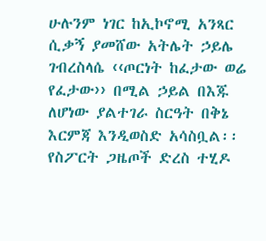ሁሉንም ነገር ከኢኮኖሚ አንጻር ሲቃኝ ያመሸው አትሌት ኃይሌ ገብረስላሴ ‹‹ጦርነት ከፈታው ወሬ የፈታው›› በሚል ኃይል በእጁ ለሆነው ያልተገራ ስርዓት በቅኔ እርምጃ እንዲወስድ አሳስቧል፡፡ የስፖርት ጋዜጦች ድረስ ተሂዶ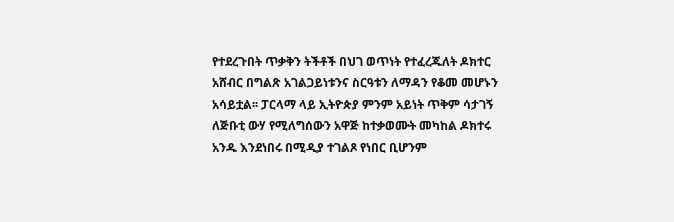የተደረጉበት ጥቃቅን ትችቶች በህገ ወጥነት የተፈረጁለት ዶክተር አሸብር በግልጽ አገልጋይነቱንና ስርዓቱን ለማዳን የቆመ መሆኑን አሳይቷል፡፡ ፓርላማ ላይ ኢትዮጵያ ምንም አይነት ጥቅም ሳታገኝ ለጅቡቲ ውሃ የሚለግሰውን አዋጅ ከተቃወሙት መካከል ዶክተሩ አንዱ እንደነበሩ በሚዲያ ተገልጾ የነበር ቢሆንም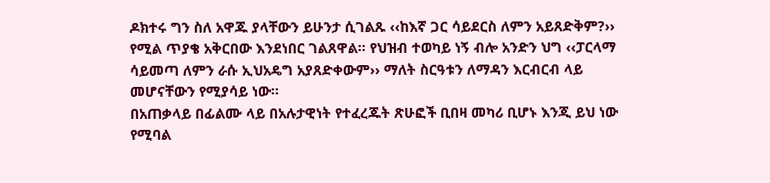ዶክተሩ ግን ስለ አዋጁ ያላቸውን ይሁንታ ሲገልጹ ‹‹ከእኛ ጋር ሳይደርስ ለምን አይጸድቅም?›› የሚል ጥያቄ አቅርበው እንደነበር ገልጸዋል፡፡ የህዝብ ተወካይ ነኝ ብሎ አንድን ህግ ‹‹ፓርላማ ሳይመጣ ለምን ራሱ ኢህአዴግ አያጸድቀውም›› ማለት ስርዓቱን ለማዳን እርብርብ ላይ መሆናቸውን የሚያሳይ ነው፡፡
በአጠቃላይ በፊልሙ ላይ በአሉታዊነት የተፈረጁት ጽሁፎች ቢበዛ መካሪ ቢሆኑ እንጂ ይህ ነው የሚባል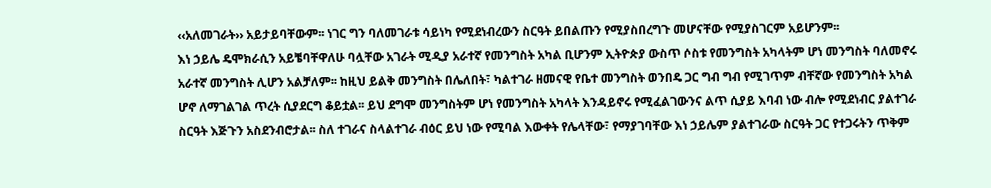‹‹አለመገራት›› አይታይባቸውም፡፡ ነገር ግን ባለመገራቱ ሳይነካ የሚደነብረውን ስርዓት ይበልጡን የሚያስበረግጉ መሆናቸው የሚያስገርም አይሆንም፡፡
እነ ኃይሌ ዴሞክራሲን አይቼባቸዋለሁ ባሏቸው አገራት ሚዲያ አራተኛ የመንግስት አካል ቢሆንም ኢትዮጵያ ውስጥ ሶስቱ የመንግስት አካላትም ሆነ መንግስት ባለመኖሩ አራተኛ መንግስት ሊሆን አልቻለም፡፡ ከዚህ ይልቅ መንግስት በሌለበት፣ ካልተገራ ዘመናዊ የቤተ መንግስት ወንበዴ ጋር ግብ ግብ የሚገጥም ብቸኛው የመንግስት አካል ሆኖ ለማገልገል ጥረት ሲያደርግ ቆይቷል፡፡ ይህ ደግሞ መንግስትም ሆነ የመንግስት አካላት እንዳይኖሩ የሚፈልገውንና ልጥ ሲያይ እባብ ነው ብሎ የሚደነብር ያልተገራ ስርዓት እጅጉን አስደንብሮታል፡፡ ስለ ተገራና ስላልተገራ ብዕር ይህ ነው የሚባል እውቀት የሌላቸው፣ የማያገባቸው እነ ኃይሌም ያልተገራው ስርዓት ጋር የተጋሩትን ጥቅም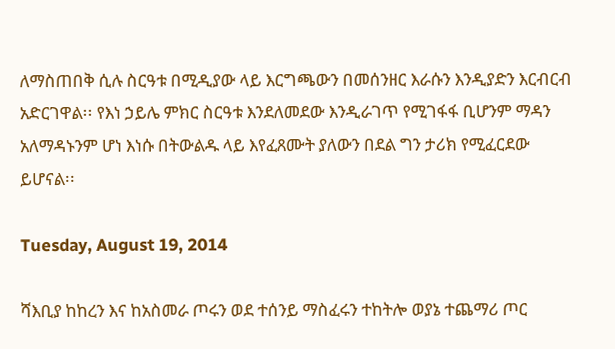ለማስጠበቅ ሲሉ ስርዓቱ በሚዲያው ላይ እርግጫውን በመሰንዘር እራሱን እንዲያድን እርብርብ አድርገዋል፡፡ የእነ ኃይሌ ምክር ስርዓቱ እንደለመደው እንዲራገጥ የሚገፋፋ ቢሆንም ማዳን አለማዳኑንም ሆነ እነሱ በትውልዱ ላይ እየፈጸሙት ያለውን በደል ግን ታሪክ የሚፈርደው ይሆናል፡፡

Tuesday, August 19, 2014

ሻእቢያ ከከረን እና ከአስመራ ጦሩን ወደ ተሰንይ ማስፈሩን ተከትሎ ወያኔ ተጨማሪ ጦር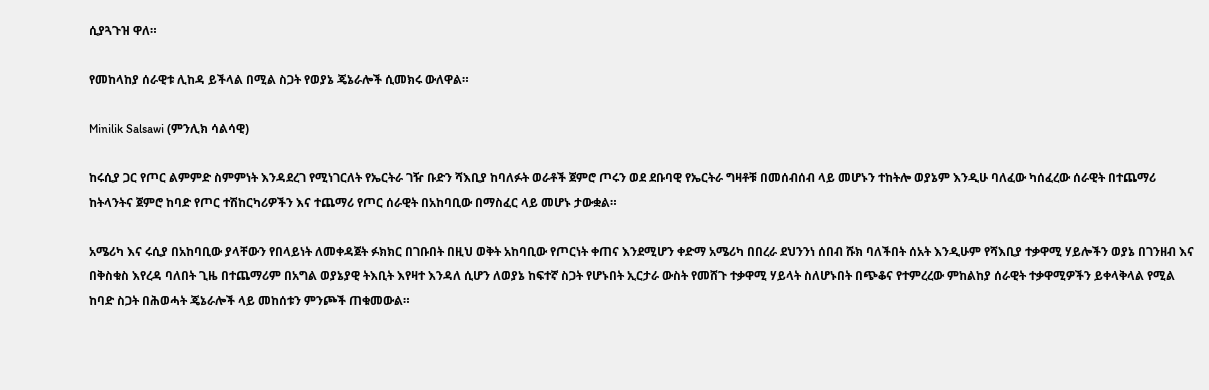ሲያጓጉዝ ዋለ።

የመከላከያ ሰራዊቱ ሊከዳ ይችላል በሚል ስጋት የወያኔ ጄኔራሎች ሲመክሩ ውለዋል።

Minilik Salsawi (ምንሊክ ሳልሳዊ)

ከሩሲያ ጋር የጦር ልምምድ ስምምነት እንዳደረገ የሚነገርለት የኤርትራ ገዥ ቡድን ሻእቢያ ከባለፉት ወራቶች ጀምሮ ጦሩን ወደ ደቡባዊ የኤርትራ ግዛቶቹ በመሰብሰብ ላይ መሆኑን ተከትሎ ወያኔም እንዲሁ ባለፈው ካሰፈረው ሰራዊት በተጨማሪ ከትላንትና ጀምሮ ከባድ የጦር ተሽከርካሪዎችን እና ተጨማሪ የጦር ሰራዊት በአከባቢው በማስፈር ላይ መሆኑ ታውቋል።

አሜሪካ እና ሩሲያ በአከባቢው ያላቸውን የበላይነት ለመቀዳጀት ፉክክር በገቡበት በዚህ ወቅት አከባቢው የጦርነት ቀጠና እንደሚሆን ቀድማ አሜሪካ በበረራ ደህንንነ ሰበብ ሹክ ባለችበት ሰአት እንዲሁም የሻእቢያ ተቃዋሚ ሃይሎችን ወያኔ በገንዘብ እና በቅስቁስ እየረዳ ባለበት ጊዜ በተጨማሪም በአግል ወያኔያዊ ትእቢት እየዛተ እንዳለ ሲሆን ለወያኔ ከፍተኛ ስጋት የሆኑበት ኢርታራ ውስት የመሸጉ ተቃዋሚ ሃይላት ስለሆኑበት በጭቆና የተምረረው ምከልከያ ሰራዊት ተቃዋሚዎችን ይቀላቅላል የሚል ከባድ ስጋት በሕወሓት ጄኔራሎች ላይ መከሰቱን ምንጮች ጠቁመውል።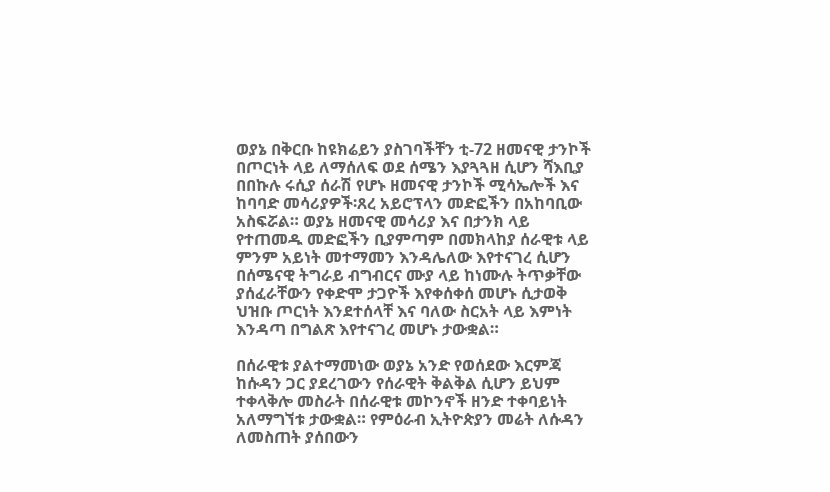ወያኔ በቅርቡ ከዩክሬይን ያስገባችቸን ቲ-72 ዘመናዊ ታንኮች በጦርነት ላይ ለማሰለፍ ወደ ሰሜን እያጓጓዘ ሲሆን ሻእቢያ በበኩሉ ሩሲያ ሰራሽ የሆኑ ዘመናዊ ታንኮች ሚሳኤሎች እና ከባባድ መሳሪያዎች፡ጸረ አይሮፕላን መድፎችን በአከባቢው አስፍሯል። ወያኔ ዘመናዊ መሳሪያ እና በታንክ ላይ የተጠመዱ መድፎችን ቢያምጣም በመክላከያ ሰራዊቱ ላይ ምንም አይነት መተማመን እንዳሌለው እየተናገረ ሲሆን በሰሜናዊ ትግራይ ብግብርና ሙያ ላይ ከነሙሉ ትጥቃቸው ያሰፈራቸውን የቀድሞ ታጋዮች እየቀሰቀሰ መሆኑ ሲታወቅ ህዝቡ ጦርነት እንደተሰላቸ እና ባለው ስርአት ላይ እምነት እንዳጣ በግልጽ እየተናገረ መሆኑ ታውቋል።

በሰራዊቱ ያልተማመነው ወያኔ አንድ የወሰደው እርምጃ ከሱዳን ጋር ያደረገውን የሰራዊት ቅልቅል ሲሆን ይህም ተቀላቅሎ መስራት በሰራዊቱ መኮንኖች ዘንድ ተቀባይነት አለማግኘቱ ታውቋል። የምዕራብ ኢትዮጵያን መሬት ለሱዳን ለመስጠት ያሰበውን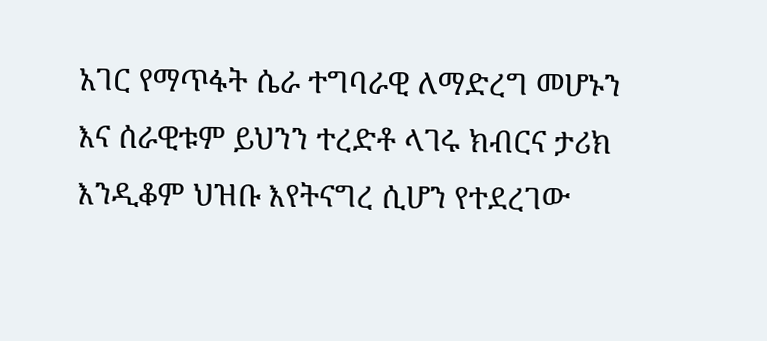አገር የማጥፋት ሴራ ተግባራዊ ለማድረግ መሆኑን እና ሰራዊቱም ይህንን ተረድቶ ላገሩ ክብርና ታሪክ እንዲቆም ህዝቡ እየትናግረ ሲሆን የተደረገው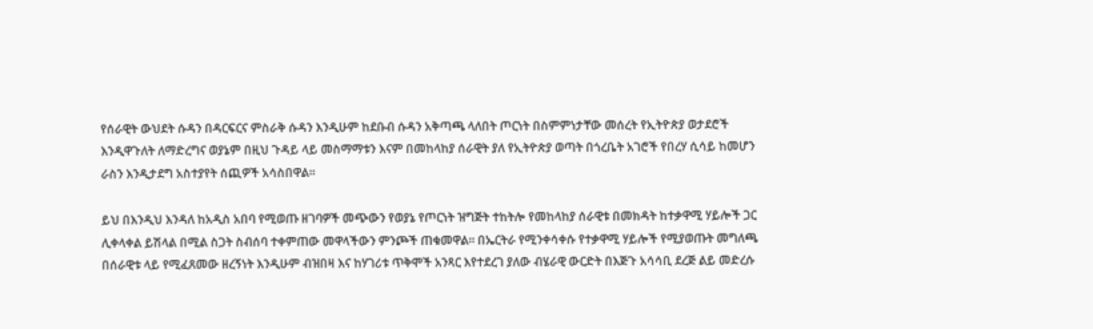የሰራዊት ውህደት ሱዳን በዳርፍርና ምስራቅ ሱዳን እንዲሁም ከደቡብ ሱዳን አቅጣጫ ላለበት ጦርነት በስምምነታቸው መሰረት የኢትዮጵያ ወታደሮች እንዲዋጉለት ለማድረግና ወያኔም በዚህ ጉዳይ ላይ መስማማቱን እናም በመከላከያ ሰራዊት ያለ የኢትዮጵያ ወጣት በጎረቤት አገሮች የበረሃ ሲሳይ ከመሆን ራስን እንዲታደግ አስተያየት ሰጪዎች አሳስበዋል።

ይህ በእንዲህ እንዳለ ከአዲስ አበባ የሚወጡ ዘገባዎች መጭውን የወያኔ የጦርነት ዝግጅት ተከትሎ የመከላከያ ሰራዊቱ በመክዳት ከተቃዋሚ ሃይሎች ጋር ሊቀላቀል ይሽላል በሚል ስጋት ስብሰባ ተቀምጠው መዋላችውን ምንጮች ጠቁመዋል። በኤርትራ የሚንቀሳቀሱ የተቃዋሚ ሃይሎች የሚያወጡት መግለጫ በሰራዊቱ ላይ የሚፈጸመው ዘረኝነት እንዲሁም ብዝበዛ እና ከሃገሪቱ ጥቅሞች አንጻር እየተደረገ ያለው ብሄራዊ ውርድት በእጅጉ አሳሳቢ ደረጅ ልይ መድረሱ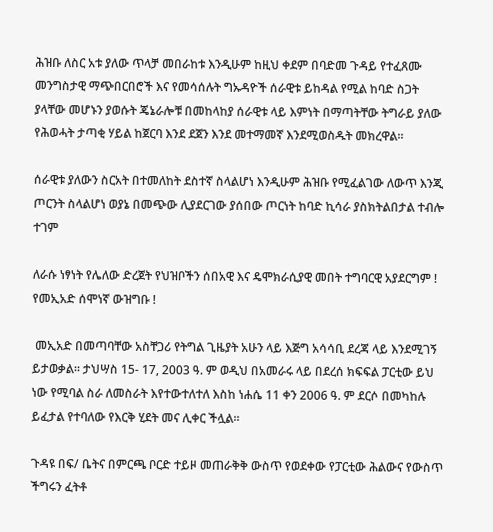ሕዝቡ ለስር አቱ ያለው ጥላቻ መበራከቱ እንዲሁም ከዚህ ቀደም በባድመ ጉዳይ የተፈጸሙ መንግስታዊ ማጭበርበሮች እና የመሳሰሉት ግኡዳዮች ሰራዊቱ ይከዳል የሚል ከባድ ስጋት ያላቸው መሆኑን ያወሱት ጄኔራሎቹ በመከላከያ ሰራዊቱ ላይ እምነት በማጣትቸው ትግራይ ያለው የሕወሓት ታጣቂ ሃይል ከጀርባ እንደ ደጀን እንደ መተማመኛ እንደሚወስዱት መክረዋል።

ሰራዊቱ ያለውን ስርአት በተመለከት ደስተኛ ስላልሆነ እንዲሁም ሕዝቡ የሚፈልገው ለውጥ እንጂ ጦርንት ስላልሆነ ወያኔ በመጭው ሊያደርገው ያሰበው ጦርነት ከባድ ኪሳራ ያስክትልበታል ተብሎ ተገም

ለራሱ ነፃነት የሌለው ድረጀት የህዝቦችን ሰበአዊ እና ዴሞክራሲያዊ መበት ተግባርዊ አያደርግም ! የመኢአድ ሰሞነኛ ውዝግቡ !

 መኢአድ በመጣባቸው አስቸጋሪ የትግል ጊዜያት አሁን ላይ እጅግ አሳሳቢ ደረጃ ላይ እንደሚገኝ ይታወቃል፡፡ ታህሣስ 15- 17, 2003 ዓ. ም ወዲህ በአመራሩ ላይ በደረሰ ክፍፍል ፓርቲው ይህ ነው የሚባል ስራ ለመስራት እየተውተለተለ እስከ ነሐሴ 11 ቀን 2006 ዓ. ም ደርሶ በመካከሉ ይፈታል የተባለው የእርቅ ሂደት መና ሊቀር ችሏል፡፡

ጉዳዩ በፍ/ ቤትና በምርጫ ቦርድ ተይዞ መጠራቅቅ ውስጥ የወደቀው የፓርቲው ሕልውና የውስጥ ችግሩን ፈትቶ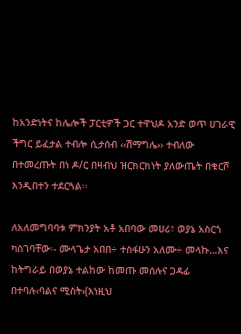ከአንድነትና ከሌሎች ፓርቲዎች ጋር ተዋህዶ አንድ ወጥ ሀገራዊ  ችግር ይፈታል ተብሎ ሲታሰብ ‹‹ሽማግሌ›› ተብለው በተመረጡት በነ ዶ/ር በዛብህ ዝርክርክነት ያለውጤት በቁርሾ እንዲበተን ተደርጓል፡፡

ለአለመግባባቱ ምክንያት አቶ አበባው መሀሪ፣ ወያኔ አስርጎ ካስገባቸው፡- ሙላጌታ አበበ÷ ተስፋሁን አለሙ÷ መላኩ…እና ከትግራይ በወያኔ ተልከው ከመጡ መሰሉና ጋዳፊ በተባሉ‹ባልና ሚስት›(እነዚህ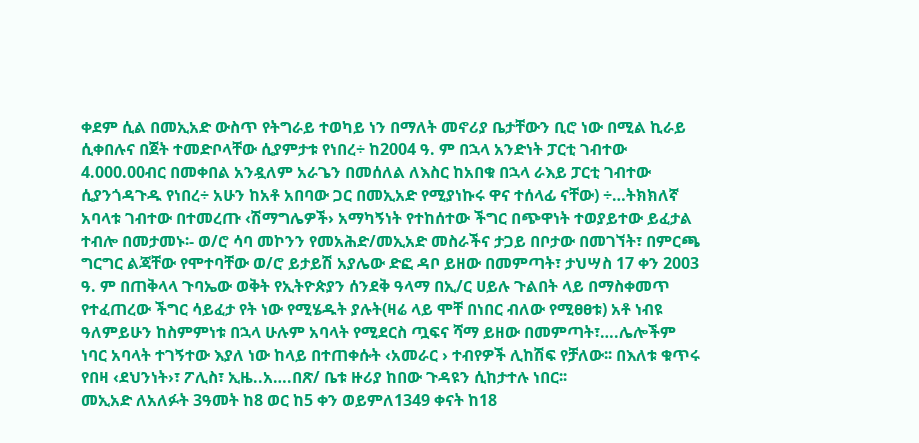ቀደም ሲል በመኢአድ ውስጥ የትግራይ ተወካይ ነን በማለት መኖሪያ ቤታቸውን ቢሮ ነው በሚል ኪራይ ሲቀበሉና በጀት ተመድቦላቸው ሲያምታቱ የነበረ÷ ከ2004 ዓ. ም በኋላ አንድነት ፓርቲ ገብተው 4.000.00ብር በመቀበል አንዷለም አራጌን በመሰለል ለእስር ከአበቁ በኋላ ራእይ ፓርቲ ገብተው ሲያንጎዳጉዱ የነበረ÷ አሁን ከአቶ አበባው ጋር በመኢአድ የሚያነኩሩ ዋና ተሰላፊ ናቸው) ÷…ትክክለኛ አባላቱ ገብተው በተመረጡ ‹ሽማግሌዎች› አማካኝነት የተከሰተው ችግር በጭዋነት ተወያይተው ይፈታል ተብሎ በመታመኑ፡- ወ/ሮ ሳባ መኮንን የመአሕድ/መኢአድ መስራችና ታጋይ በቦታው በመገኘት፣ በምርጫ ግርግር ልጃቸው የሞተባቸው ወ/ሮ ይታይሽ አያሌው ድፎ ዳቦ ይዘው በመምጣት፣ ታህሣስ 17 ቀን 2003 ዓ. ም በጠቅላላ ጉባኤው ወቅት የኢትዮጵያን ሰንደቅ ዓላማ በኢ/ር ሀይሉ ጉልበት ላይ በማስቀመጥ የተፈጠረው ችግር ሳይፈታ የት ነው የሚሄዱት ያሉት(ዛሬ ላይ ሞቸ በነበር ብለው የሚፀፀቱ) አቶ ነብዩ ዓለምይሁን ከስምምነቱ በኋላ ሁሉም አባላት የሚደርስ ጧፍና ሻማ ይዘው በመምጣት፣….ሌሎችም ነባር አባላት ተገኝተው እያለ ነው ከላይ በተጠቀሱት ‹አመራር › ተብየዎች ሊከሽፍ የቻለው፡፡ በእለቱ ቁጥሩ የበዛ ‹ደህንነት›፣ ፖሊስ፣ ኢዜ..አ….በጽ/ ቤቱ ዙሪያ ከበው ጉዳዩን ሲከታተሉ ነበር፡፡
መኢአድ ለአለፉት 3ዓመት ከ8 ወር ከ5 ቀን ወይምለ1349 ቀናት ከ18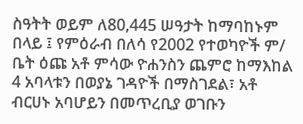ስዓትት ወይም ለ80,445 ሠዓታት ከማባከኑም በላይ ፤ የምዕራብ በለሳ የ2002 የተወካዮች ም/ ቤት ዕጩ አቶ ምሳው ዮሐንስን ጨምሮ ከማእከል 4 አባላቱን በወያኔ ገዳዮች በማስገደል፣ አቶ ብርሀኑ አባሆይን በመጥረቢያ ወገቡን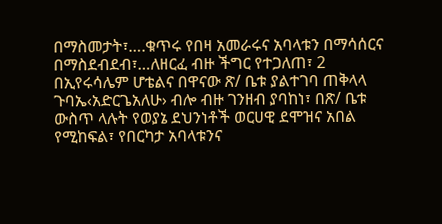በማስመታት፣….ቁጥሩ የበዛ አመራሩና አባላቱን በማሳሰርና በማስደብደብ፣…ለዘርፈ ብዙ ችግር የተጋለጠ፣ 2 በኢየሩሳሌም ሆቴልና በዋናው ጽ/ ቤቱ ያልተገባ ጠቅላላ ጉባኤ‹አድርጌአለሁ› ብሎ ብዙ ገንዘብ ያባከነ፣ በጽ/ ቤቱ ውስጥ ላሉት የወያኔ ደህንነቶች ወርሀዊ ደሞዝና አበል የሚከፍል፣ የበርካታ አባላቱንና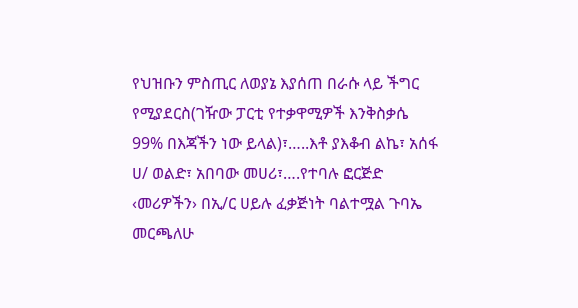የህዝቡን ምስጢር ለወያኔ እያሰጠ በራሱ ላይ ችግር የሚያደርስ(ገዥው ፓርቲ የተቃዋሚዎች እንቅስቃሴ 99% በእጃችን ነው ይላል)፣…..እቶ ያእቆብ ልኬ፣ አሰፋ ሀ/ ወልድ፣ አበባው መሀሪ፣….የተባሉ ፎርጅድ ‹መሪዎችን› በኢ/ር ሀይሉ ፈቃጅነት ባልተሟል ጉባኤ መርጫለሁ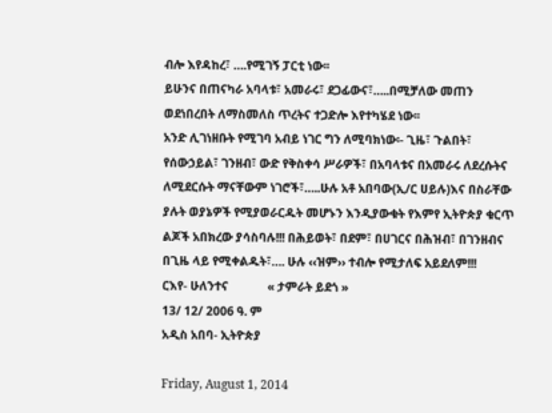ብሎ እየዳከረ፣ ….የሚገኝ ፓርቲ ነው፡፡
ይሁንና በጠናካራ አባላቱ፣ አመራሩ፣ ደጋፊውና፣…..በሚቻለው መጠን ወደነበረበት ለማስመለስ ጥረትና ተጋድሎ እየተካሄደ ነው፡፡
አንድ ሊገነዘቡት የሚገባ አብይ ነገር ግን ለሚባክነው፡- ጊዜ፣ ጉልበት፣ የሰውኃይል፣ ገንዘብ፣ ውድ የቅስቀሳ ሥራዎች፣ በአባላቱና በአመራሩ ለደረሱትና ለሚደርሱት ማናቸውም ነገሮች፣…..ሁሉ አቶ አበባው(ኢ/ር ሀይሉ)እና በስራቸው ያሉት ወያኔዎች የሚያወራርዱት መሆኑን እንዲያውቁት የእምየ ኢትዮጵያ ቁርጥ ልጆች አበክረው ያሳስባሉ!!! በሕይወት፣ በደም፣ በሀገርና በሕዝብ፣ በገንዘብና በጊዜ ላይ የሚቀልዱት፣…. ሁሉ ‹‹ዝም›› ተብሎ የሚታለፍ አይደለም!!!
ርእየ- ሁለንተና             « ታምራት ይደጎ »
13/ 12/ 2006 ዓ. ም
አዲስ አበባ- ኢትዮጵያ

Friday, August 1, 2014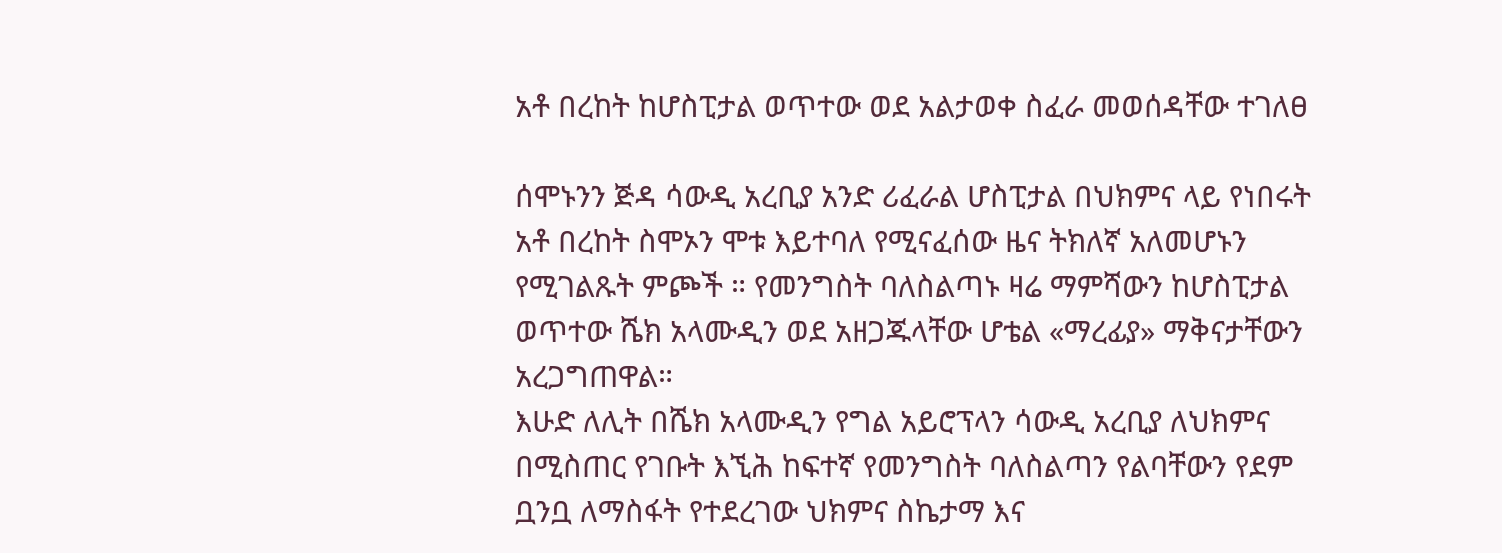አቶ በረከት ከሆስፒታል ወጥተው ወደ አልታወቀ ስፈራ መወሰዳቸው ተገለፀ

ሰሞኑንን ጅዳ ሳውዲ አረቢያ አንድ ሪፈራል ሆስፒታል በህክምና ላይ የነበሩት አቶ በረከት ስሞኦን ሞቱ እይተባለ የሚናፈሰው ዜና ትክለኛ አለመሆኑን የሚገልጹት ምጮች ። የመንግስት ባለስልጣኑ ዛሬ ማምሻውን ከሆስፒታል ወጥተው ሼክ አላሙዲን ወደ አዘጋጁላቸው ሆቴል «ማረፊያ» ማቅናታቸውን አረጋግጠዋል።
እሁድ ለሊት በሼክ አላሙዲን የግል አይሮፕላን ሳውዲ አረቢያ ለህክምና በሚስጠር የገቡት እኚሕ ከፍተኛ የመንግስት ባለስልጣን የልባቸውን የደም ቧንቧ ለማስፋት የተደረገው ህክምና ስኬታማ እና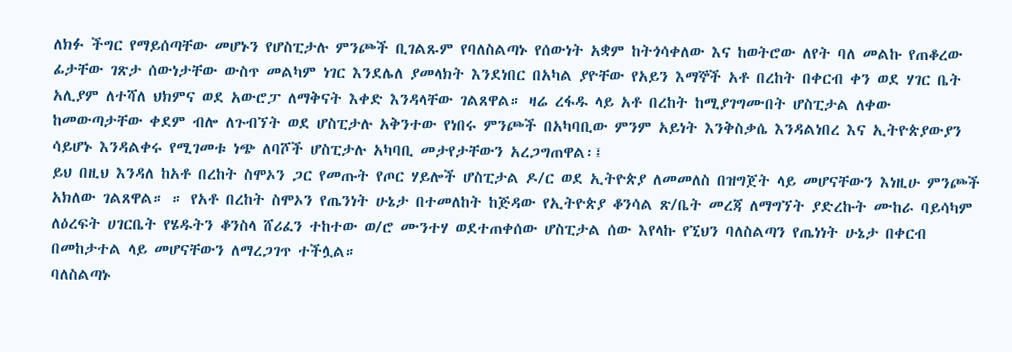ለክፉ ችግር የማይሰጣቸው መሆኑን የሆስፒታሉ ምንጮች ቢገልጹም የባለስልጣኑ የሰውነት አቋም ከትጎሳቀለው እና ከወትሮው ለየት ባለ መልኩ የጠቆረው ፊታቸው ገጽታ ሰውነታቸው ውስጥ መልካም ነገር እንደሌለ ያመላክት እንደነበር በአካል ያዮቸው የአይን እማኞች አቶ በረከት በቀርብ ቀን ወደ ሃገር ቤት አሊያም ለተሻለ ህክምና ወደ አውሮፓ ለማቅናት እቀድ እንዳላቸው ገልጸዋል። ዛሬ ረፋዱ ላይ አቶ በረከት ከሚያገግሙበት ሆስፒታል ለቀው ከመውጣታቸው ቀደም ብሎ ለጉብኘት ወደ ሆስፒታሉ አቅንተው የነበሩ ምንጮች በአካባቢው ምንም አይነት እንቅስቃሴ እንዳልነበረ እና ኢትዮጵያውያን ሳይሆኑ እንዳልቀሩ የሚገመቱ ነጭ ለባሾች ሆስፒታሉ አካባቢ መታየታቸውን አረጋግጠዋል፡፤
ይህ በዚህ እንዳለ ከአቶ በረከት ስሞኦን ጋር የመጡት የጦር ሃይሎች ሆስፒታል ዶ/ር ወደ ኢትዮጵያ ለመመለስ በዝግጀት ላይ መሆናቸውን እነዚሁ ምንጮች አክለው ገልጸዋል። ። የአቶ በረከት ስሞኦን የጤንነት ሁኔታ በተመለከት ከጅዳው የኢትዮጵያ ቆንሳል ጽ/ቤት መረጃ ለማግኘት ያድረኩት ሙከራ ባይሳካም ለዕረፍት ሀገርቤት የሄዱትን ቆንስላ ሸሪፈን ተከተው ወ/ሮ ሙንተሃ ወደተጠቀሰው ሆስፒታል ሰው እየላኩ የኚህን ባለስልጣን የጤነነት ሁኔታ በቀርብ በመከታተል ላይ መሆናቸውን ለማረጋገጥ ተችሏል።
ባለስልጣኑ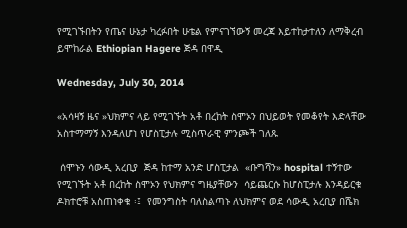የሚገኙበትን የጤና ሁኔታ ካረፉበት ሁቴል የምናገኘውኝ መረጃ እይተከታተለን ለማቅረብ ይሞከራል Ethiopian Hagere ጅዳ በዋዲ

Wednesday, July 30, 2014

«አሳዛኝ ዜና »ህክምና ላይ የሚገኙት አቶ በረከት ስሞኦን በህይወት የመቆየት እድላቸው አስተማማኝ እንዳለሆነ የሆስፒታሉ ሚስጥራዊ ምንጮች ገለጹ

 ሰሞኑን ሳውዲ አረቢያ  ጅዳ ከተማ አንድ ሆስፒታል  «ቡግሻን» hospital ተኝተው  የሚገኙት አቶ በረከት ስሞኦን የህክምና ግዜያቸውን  ሳይጨርሱ ከሆስፒታሉ እንዳይርቁ ዶክተሮቹ አስጠነቀቁ ፡፤  የመንግስት ባለስልጣኑ ለህክምና ወደ ሳውዲ አረቢያ በሼክ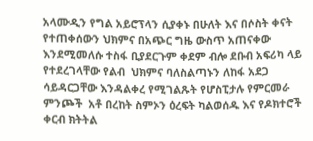አላሙዲን የግል አይሮፕላን ሲያቀኑ በሁለት እና በሶስት ቀናት የተጠቀሰውን ህክምና በአጭር ግዜ ውስጥ አጠናቀው  እንደሚመለሱ ተስፋ ቢያደርጉም ቀደም ብሎ ደቡብ አፍሪካ ላይ የተደረገላቸው የልብ  ህክምና ባለስልጣኑን ለከፋ አደጋ ሳይዳርጋቸው እንዳልቀረ የሚገልጹት የሆስፒታሉ የምርመራ ምንጮች  አቶ በረከት ስምኦን ዕረፍት ካልወሰዱ እና የዶክተሮች ቀርብ ክትትል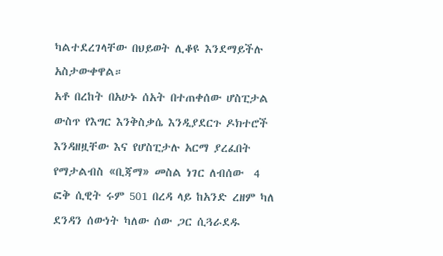ካልተደረገላቸው በህይወት ሊቆዩ እንደማይችሉ አስታውቀዋል።
አቶ በረከት በአሁኑ ሰአት በተጠቀሰው ሆስፒታል ውስጥ የእግር እንቅስቃሴ እንዲያደርጉ ዶክተሮች እንዳዘዟቸው እና የሆስፒታሉ አርማ ያረፈበት  የማታልብስ «ቢጃማ» መስል ነገር ለብሰው  4 ፎቅ ሲዊት ሩም 501 በረዳ ላይ ከአንድ ረዘም ካለ ደንዳን ሰውነት ካለው ሰው ጋር ሲጓራደዱ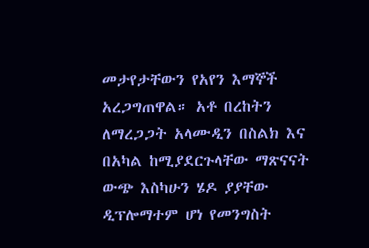መታየታቸውን የአየን እማኞች አረጋግጠዋል። አቶ በረከትን ለማረጋጋት አላሙዲን በስልክ እና በአካል ከሚያደርጉላቸው ማጽናናት ውጭ እስካሁን ሄዶ ያያቸው ዲፕሎማተም ሆነ የመንግስት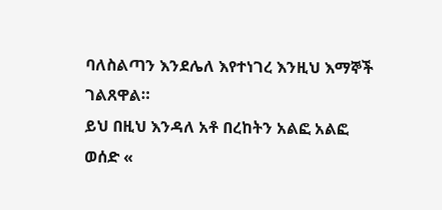ባለስልጣን እንደሌለ እየተነገረ እንዚህ እማኞች ገልጸዋል።
ይህ በዚህ እንዳለ አቶ በረከትን አልፎ አልፎ ወሰድ «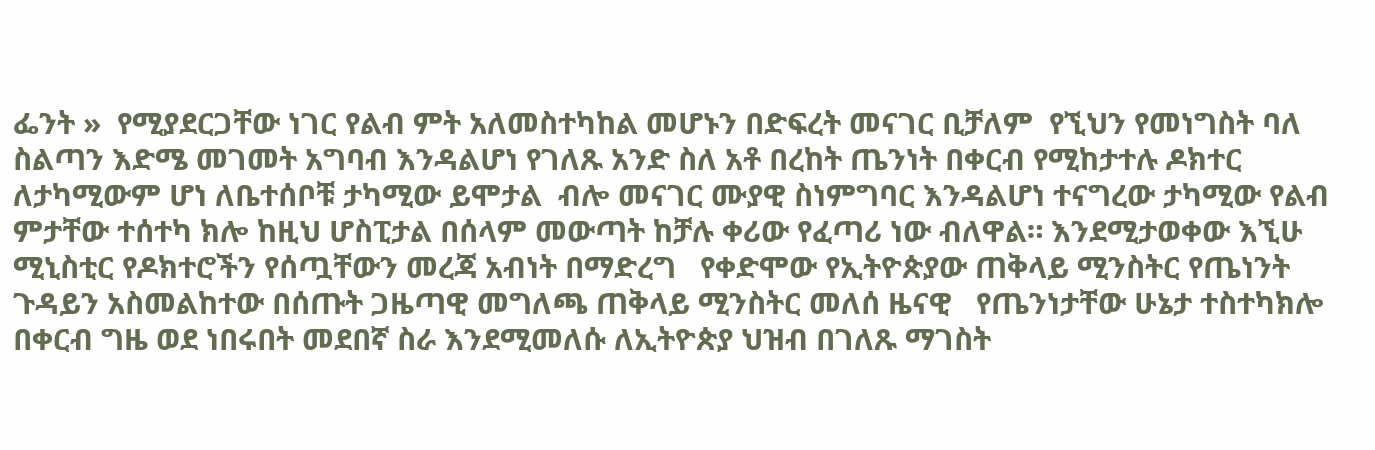ፌንት »  የሚያደርጋቸው ነገር የልብ ምት አለመስተካከል መሆኑን በድፍረት መናገር ቢቻለም  የኚህን የመነግስት ባለ ስልጣን እድሜ መገመት አግባብ እንዳልሆነ የገለጹ አንድ ስለ አቶ በረከት ጤንነት በቀርብ የሚከታተሉ ዶክተር ለታካሚውም ሆነ ለቤተሰቦቹ ታካሚው ይሞታል  ብሎ መናገር ሙያዊ ስነምግባር እንዳልሆነ ተናግረው ታካሚው የልብ ምታቸው ተሰተካ ክሎ ከዚህ ሆስፒታል በሰላም መውጣት ከቻሉ ቀሪው የፈጣሪ ነው ብለዋል። እንደሚታወቀው እኚሁ ሚኒስቲር የዶክተሮችን የሰጧቸውን መረጃ አብነት በማድረግ   የቀድሞው የኢትዮጵያው ጠቅላይ ሚንስትር የጤነንት ጉዳይን አስመልከተው በሰጡት ጋዜጣዊ መግለጫ ጠቅላይ ሚንስትር መለሰ ዜናዊ   የጤንነታቸው ሁኔታ ተስተካክሎ በቀርብ ግዜ ወደ ነበሩበት መደበኛ ስራ እንደሚመለሱ ለኢትዮጵያ ህዝብ በገለጹ ማገስት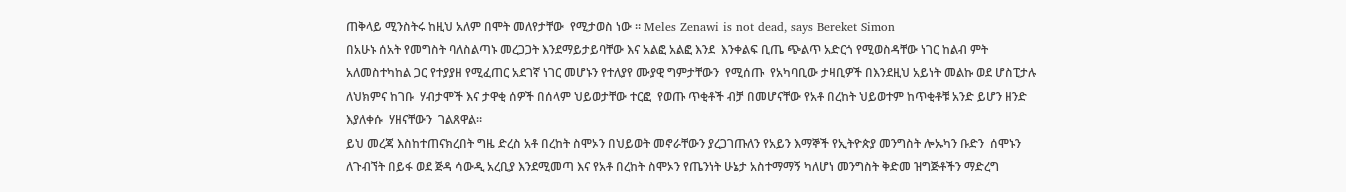ጠቅላይ ሚንስትሩ ከዚህ አለም በሞት መለየታቸው  የሚታወስ ነው ። Meles Zenawi is not dead, says Bereket Simon
በአሁኑ ሰአት የመግስት ባለስልጣኑ መረጋጋት እንደማይታይባቸው እና አልፎ አልፎ እንደ  እንቀልፍ ቢጤ ጭልጥ አድርጎ የሚወስዳቸው ነገር ከልብ ምት አለመስተካከል ጋር የተያያዘ የሚፈጠር አደገኛ ነገር መሆኑን የተለያየ ሙያዊ ግምታቸውን  የሚሰጡ  የአካባቢው ታዛቢዎች በእንደዚህ አይነት መልኩ ወደ ሆስፒታሉ ለህክምና ከገቡ  ሃብታሞች እና ታዋቂ ሰዎች በሰላም ህይወታቸው ተርፎ  የወጡ ጥቂቶች ብቻ በመሆናቸው የአቶ በረከት ህይወተም ከጥቂቶቹ አንድ ይሆን ዘንድ እያለቀሱ  ሃዘናቸውን  ገልጸዋል።
ይህ መረጃ እስከተጠናክረበት ግዜ ድረስ አቶ በረከት ስሞኦን በህይወት መኖራቸውን ያረጋገጡለን የአይን እማኞች የኢትዮጵያ መንግስት ሎኡካን ቡድን  ሰሞኑን ለጉብኘት በይፋ ወደ ጅዳ ሳውዲ አረቢያ እንደሚመጣ እና የአቶ በረከት ስሞኦን የጤንነት ሁኔታ አስተማማኝ ካለሆነ መንግስት ቅድመ ዝግጅቶችን ማድረግ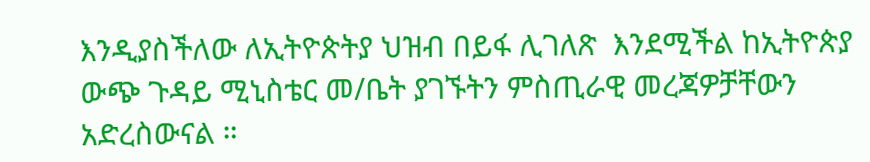እንዲያስችለው ለኢትዮጵትያ ህዝብ በይፋ ሊገለጽ  እንደሚችል ከኢትዮጵያ ውጭ ጉዳይ ሚኒስቴር መ/ቤት ያገኙትን ምስጢራዊ መረጃዎቻቸውን አድረስውናል ።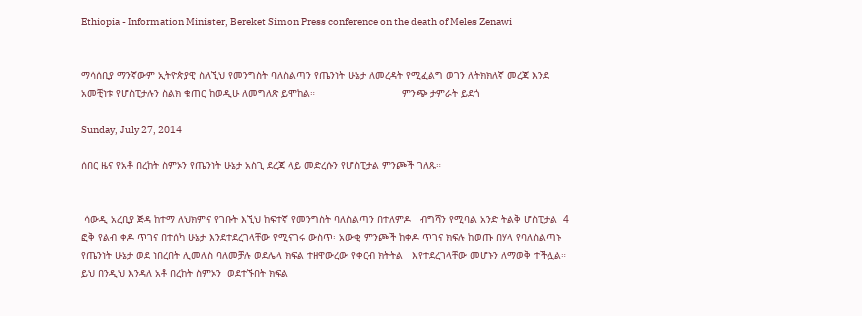Ethiopia - Information Minister, Bereket Simon Press conference on the death of Meles Zenawi


ማሳሰቢያ ማንኛውም ኢትዮጵያዊ ስለኚህ የመንግስት ባለስልጣን የጤንነት ሁኔታ ለመረዳት የሚፈልግ ወገን ለትክክለኛ መረጃ እንደ  አመቺነቱ የሆስፒታሉን ስልክ ቁጠር ከወዲሁ ለመግለጽ ይሞከል።                             ምንጭ ታምራት ይደጎ

Sunday, July 27, 2014

ሰበር ዜና የአቶ በረከት ስምኦን የጤንነት ሁኔታ አስጊ ደረጃ ላይ መድረሱን የሆስፒታል ምንጮች ገለጹ።


 ሳውዲ አረቢያ ጅዳ ከተማ ለህክምና የገቡት እኚህ ከፍተኛ የመንግስት ባለስልጣን በተለምዶ   ብግሻን የሚባል አንድ ትልቅ ሆስፒታል  4 ፎቅ የልብ ቀዶ ጥገና በተሰካ ሁኔታ እንደተደረገላቸው የሚናገሩ ውስጥ፡ አውቂ ምንጮች ከቀዶ ጥገና ክፍሉ ከወጡ በሃላ የባለስልጣኑ የጤንነት ሁኔታ ወደ ነበረበት ሊመለስ ባለመቻሉ ወደሌላ ክፍል ተዘዋውረው የቀርብ ክትትል   እየተደረገላቸው መሆኑን ለማወቅ ተችሏል። ይህ በንዲህ እንዳለ አቶ በረከት ስምኦን  ወደተኙበት ክፍል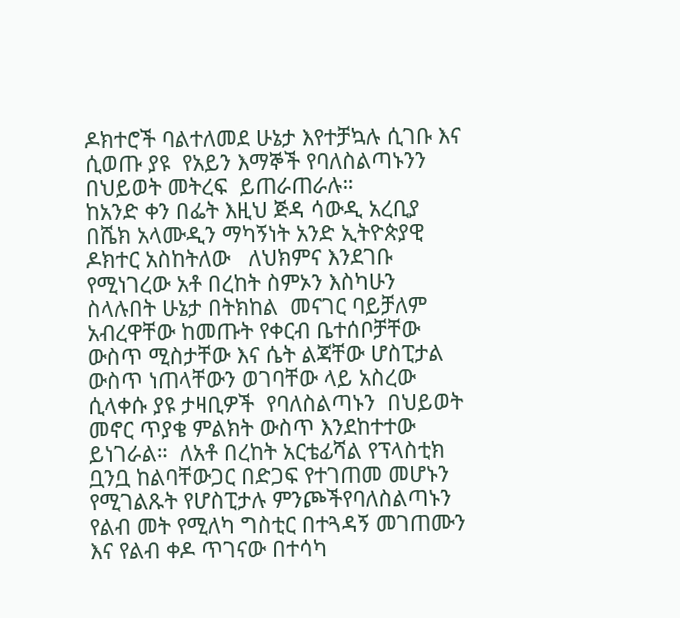ዶክተሮች ባልተለመደ ሁኔታ እየተቻኳሉ ሲገቡ እና ሲወጡ ያዩ  የአይን እማኞች የባለስልጣኑንን በህይወት መትረፍ  ይጠራጠራሉ።
ከአንድ ቀን በፌት እዚህ ጅዳ ሳውዲ አረቢያ በሼክ አላሙዲን ማካኝነት አንድ ኢትዮጵያዊ ዶክተር አስከትለው   ለህክምና እንደገቡ የሚነገረው አቶ በረከት ስምኦን እስካሁን ስላሉበት ሁኔታ በትክከል  መናገር ባይቻለም   አብረዋቸው ከመጡት የቀርብ ቤተሰቦቻቸው ውስጥ ሚስታቸው እና ሴት ልጃቸው ሆስፒታል ውስጥ ነጠላቸውን ወገባቸው ላይ አስረው ሲላቀሱ ያዩ ታዛቢዎች  የባለስልጣኑን  በህይወት መኖር ጥያቄ ምልክት ውስጥ እንደከተተው ይነገራል።  ለአቶ በረከት አርቴፊሻል የፕላስቲክ ቧንቧ ከልባቸውጋር በድጋፍ የተገጠመ መሆኑን የሚገልጹት የሆስፒታሉ ምንጮችየባለስልጣኑን የልብ መት የሚለካ ግስቲር በተጓዳኝ መገጠሙን  እና የልብ ቀዶ ጥገናው በተሳካ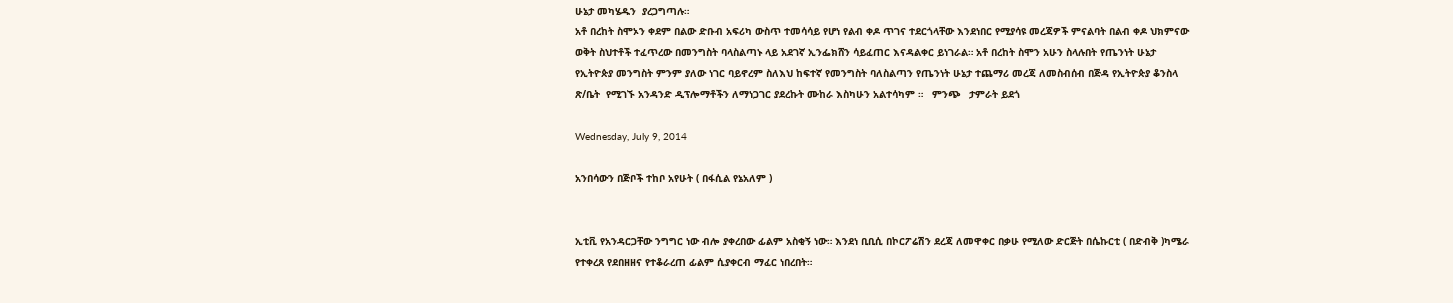ሁኔታ መካሄዱን  ያረጋግጣሉ።
አቶ በረከት ስሞኦን ቀደም በልው ድቡብ አፍሪካ ውስጥ ተመሳሳይ የሆነ የልብ ቀዶ ጥገና ተደርጎላቸው እንደነበር የሚያሳዩ መረጃዎች ምናልባት በልብ ቀዶ ህክምናው ወቅት ስህተቶች ተፈጥረው በመንግስት ባላስልጣኑ ላይ አደገኛ ኢንፌክሸን ሳይፈጠር እናዳልቀር ይነገራል። አቶ በረከት ስሞን አሁን ስላሉበት የጤንነት ሁኔታ የኢትዮጵያ መንግስት ምንም ያለው ነገር ባይኖረም ስለእህ ከፍተኛ የመንግስት ባለስልጣን የጤንነት ሁኔታ ተጨማሪ መረጃ ለመስብሰብ በጅዳ የኢትዮጵያ ቆንስላ ጽ/ቤት  የሚገኙ አንዳንድ ዲፕሎማቶችን ለማነጋገር ያደረኩት ሙከራ እስካሁን አልተሳካም ።   ምንጭ   ታምራት ይደጎ

Wednesday, July 9, 2014

አንበሳውን በጅቦች ተከቦ አየሁት ( በፋሲል የኔአለም )


ኢቲቪ የአንዳርጋቸው ንግግር ነው ብሎ ያቀረበው ፊልም አስቂኝ ነው። እንደነ ቢቢሲ በኮርፖሬሽን ደረጃ ለመዋቀር በቃሁ የሚለው ድርጅት በሴኩርቲ ( በድብቅ )ካሜራ የተቀረጸ የደበዘዘና የተቆራረጠ ፊልም ሲያቀርብ ማፈር ነበረበት።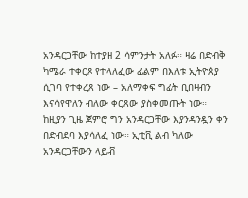አንዳርጋቸው ከተያዘ 2 ሳምንታት አለፉ። ዛሬ በድብቅ ካሜራ ተቀርጾ የተላለፈው ፊልም በእለቱ ኢትዮጰያ ሲገባ የተቀረጸ ነው – አለማቀፍ ግፊት ቢበዛብን እናሳየዋለን ብለው ቀርጸው ያስቀመጡት ነው። ከዚያን ጊዜ ጀምሮ ግን አንዳርጋቸው እያንዳንዷን ቀን በድብደባ እያሳለፈ ነው። ኢቲቪ ልብ ካለው አንዳርጋቸውን ላይቭ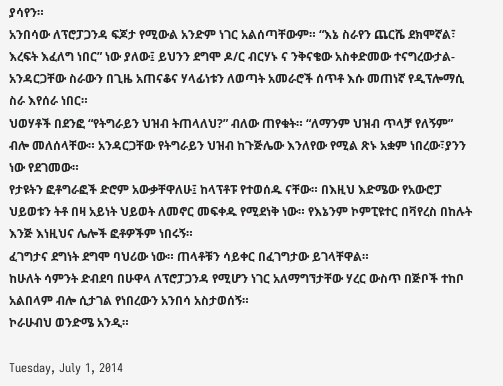ያሳየን።
አንበሳው ለፕሮፓጋንዳ ፍጆታ የሚውል አንድም ነገር አልሰጣቸውም። “እኔ ስራየን ጨርሼ ደክሞኛል፣ እረፍት እፈለግ ነበር” ነው ያለው፤ ይህንን ደግሞ ዶ/ር ብርሃኑ ና ንቅናቄው አስቀድመው ተናግረውታል- አንዳርጋቸው ስራውን በጊዜ አጠናቆና ሃላፊነቱን ለወጣት አመራሮች ሰጥቶ እሱ መጠነኛ የዲፕሎማሲ ስራ እየሰራ ነበር።
ህወሃቶች በደንፎ “የትግራይን ህዝብ ትጠላለህ?” ብለው ጠየቁት። “ለማንም ህዝብ ጥላቻ የለኝም” ብሎ መለሰላቸው። አንዳርጋቸው የትግራይን ህዝብ ከጉጅሌው እንለየው የሚል ጽኑ አቋም ነበረው፣ያንን ነው የደገመው።
የታዩትን ፎቶግራፎች ድሮም አውቃቸዋለሁ፤ ከላፕቶፑ የተወሰዱ ናቸው። በእዚህ እድሜው የአውሮፓ ህይወቱን ትቶ በዛ አይነት ህይወት ለመኖር መፍቀዱ የሚደነቅ ነው። የእኔንም ኮምፒዩተር በቫየረስ በከሉት እንጅ እነዚህና ሌሎች ፎቶዎችም ነበሩኝ።
ፈገግታና ደግነት ደግሞ ባህሪው ነው። ጠላቶቹን ሳይቀር በፈገግታው ይገላቸዋል።
ከሁለት ሳምንት ድብደባ በሁዋላ ለፕሮፓጋንዳ የሚሆን ነገር አለማግኘታቸው ሃረር ውስጥ በጅቦች ተከቦ አልበላም ብሎ ሲታገል የነበረውን አንበሳ አስታወሰኝ።
ኮራሁብህ ወንድሜ አንዲ።

Tuesday, July 1, 2014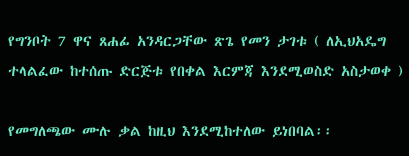የግንቦት 7 ዋና ጸሐፊ አንዳርጋቸው ጽጌ የመን ታገቱ ( ለኢህአዴግ ተላልፈው ከተሰጡ ድርጅቱ የበቀል እርምጃ እንደሚወስድ አስታወቀ )

የመግለጫው ሙሉ ቃል ከዚህ እንደሚከተለው ይነበባል፡፡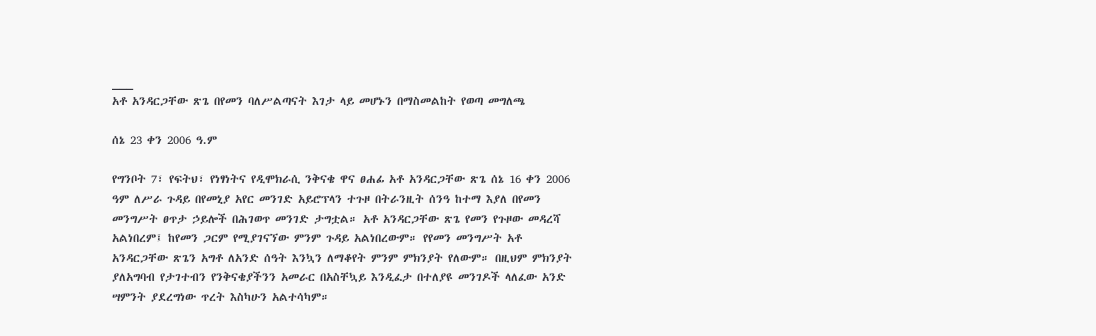___
አቶ አንዳርጋቸው ጽጌ በየመን ባለሥልጣናት እገታ ላይ መሆኑን በማስመልከት የወጣ መግለጫ

ሰኔ 23 ቀን 2006 ዓ.ም

የግንቦት 7፣ የፍትህ፣ የነፃነትና የዲሞክራሲ ንቅናቄ ዋና ፀሐፊ አቶ አንዳርጋቸው ጽጌ ሰኔ 16 ቀን 2006 ዓም ለሥራ ጉዳይ በየመኒያ አየር መንገድ አይሮፕላን ተጉዞ በትራንዚት ሰንዓ ከተማ እያለ በየመን መንግሥት ፀጥታ ኃይሎች በሕገወጥ መንገድ ታግቷል። አቶ አንዳርጋቸው ጽጌ የመን የጉዞው መዳረሻ አልነበረም፤ ከየመን ጋርም የሚያገናኘው ምንም ጉዳይ አልነበረውም። የየመን መንግሥት አቶ አንዳርጋቸው ጽጌን አግቶ ለአንድ ሰዓት እንኳን ለማቆየት ምንም ምክንያት የለውም። በዚህም ምክንያት ያለአግባብ የታገተብን የንቅናቄያችንን አመራር በአስቸኳይ እንዲፈታ በተለያዩ መንገዶች ላለፈው አንድ ሣምንት ያደረግነው ጥረት እስካሁን አልተሳካም።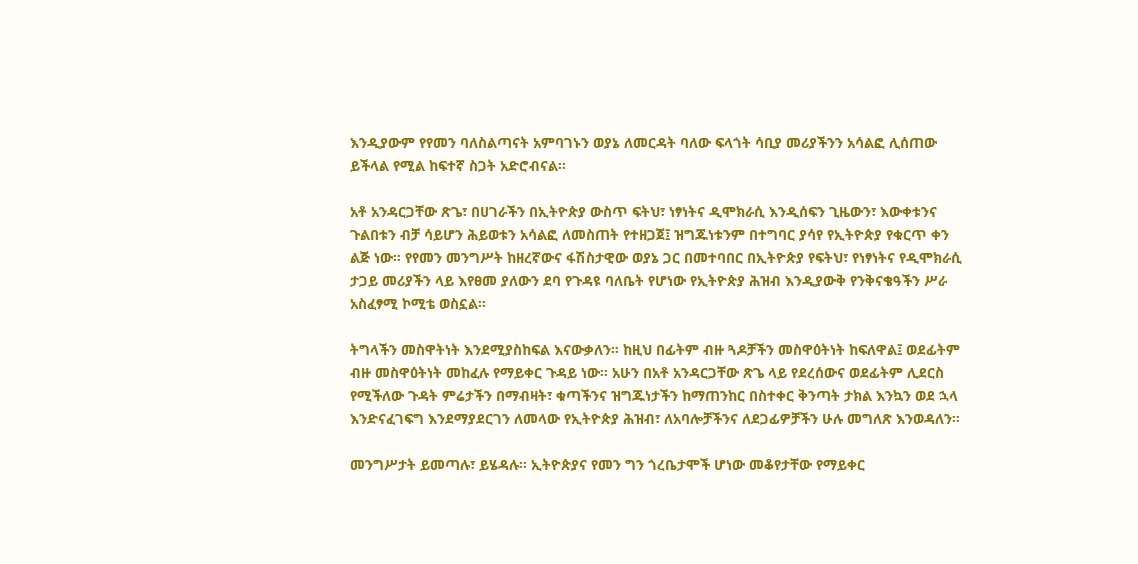እንዲያውም የየመን ባለስልጣናት አምባገኑን ወያኔ ለመርዳት ባለው ፍላጎት ሳቢያ መሪያችንን አሳልፎ ሊሰጠው ይችላል የሚል ከፍተኛ ስጋት አድሮብናል።

አቶ አንዳርጋቸው ጽጌ፣ በሀገራችን በኢትዮጵያ ውስጥ ፍትህ፣ ነፃነትና ዲሞክራሲ እንዲሰፍን ጊዜውን፣ እውቀቱንና ጉልበቱን ብቻ ሳይሆን ሕይወቱን አሳልፎ ለመስጠት የተዘጋጀ፤ ዝግጁነቱንም በተግባር ያሳየ የኢትዮጵያ የቁርጥ ቀን ልጅ ነው። የየመን መንግሥት ከዘረኛውና ፋሽስታዊው ወያኔ ጋር በመተባበር በኢትዮጵያ የፍትህ፣ የነፃነትና የዲሞክራሲ ታጋይ መሪያችን ላይ እየፀመ ያለውን ደባ የጉዳዩ ባለቤት የሆነው የኢትዮጵያ ሕዝብ እንዲያውቅ የንቅናቄዓችን ሥራ አስፈፃሚ ኮሚቴ ወስኗል።

ትግላችን መስዋትነት እንደሚያስከፍል እናውቃለን። ከዚህ በፊትም ብዙ ጓዶቻችን መስዋዕትነት ከፍለዋል፤ ወደፊትም ብዙ መስዋዕትነት መከፈሉ የማይቀር ጉዳይ ነው። አሁን በአቶ አንዳርጋቸው ጽጌ ላይ የደረሰውና ወደፊትም ሊደርስ የሚችለው ጉዳት ምሬታችን በማብዛት፣ ቁጣችንና ዝግጁነታችን ከማጠንከር በስተቀር ቅንጣት ታክል እንኳን ወደ ኋላ እንድናፈገፍግ እንደማያደርገን ለመላው የኢትዮጵያ ሕዝብ፣ ለአባሎቻችንና ለደጋፊዎቻችን ሁሉ መግለጽ እንወዳለን።

መንግሥታት ይመጣሉ፣ ይሄዳሉ። ኢትዮጵያና የመን ግን ጎረቤታሞች ሆነው መቆየታቸው የማይቀር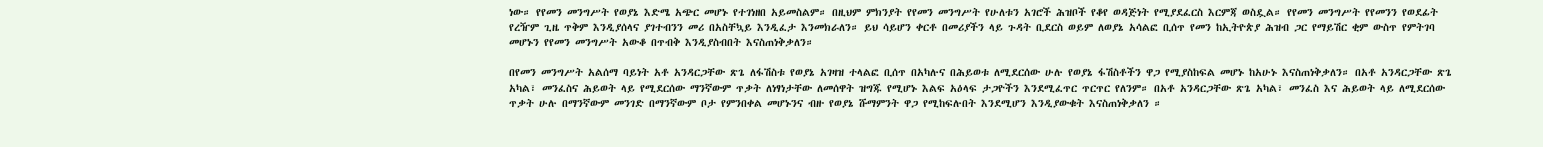ነው። የየመን መንግሥት የወያኔ እድሜ አጭር መሆኑ የተገነዘበ አይመስልም። በዚህም ምክንያት የየመን መንግሥት የሁለቱን አገሮች ሕዝቦች የቆየ ወዳጅነት የሚያደፈርስ እርምጃ ወስዷል። የየመን መንግሥት የየመንን የወደፊት የረዥም ጊዜ ጥቅም እንዲያሰላና ያገተብንን መሪ በአስቸኳይ እንዲፈታ እንመክራለን። ይህ ሳይሆን ቀርቶ በመሪያችን ላይ ጉዳት ቢደርስ ወይም ለወያኔ አሳልፎ ቢሰጥ የመን ከኢትዮጵያ ሕዝብ ጋር የማይሽር ቂም ውስጥ የምትገባ መሆኑን የየመን መንግሥት አውቆ በጥብቅ እንዲያስብበት እናስጠነቅቃለን።

በየመን መንግሥት አልሰማ ባይነት አቶ አንዳርጋቸው ጽጌ ለፋሽስቱ የወያኔ አገዛዝ ተላልፎ ቢሰጥ በአካሉና በሕይወቱ ለሚደርሰው ሁሉ የወያኔ ፋሽስቶችን ዋጋ የሚያስከፍል መሆኑ ከአሁኑ እናስጠነቅቃለን። በአቶ አንዳርጋቸው ጽጌ አካል፣ መንፈስና ሕይወት ላይ የሚደርሰው ማንኛውም ጥቃት ለነፃነታቸው ለመሰዋት ዝግጁ የሚሆኑ እልፍ አዕላፍ ታጋዮችን እንደሚፈጥር ጥርጥር የለንም። በአቶ አንዳርጋቸው ጽጌ አካል፣ መንፈስ እና ሕይወት ላይ ለሚደርሰው ጥቃት ሁሉ በማንኛውም መንገድ በማንኛውም ቦታ የምንበቀል መሆኑንና ብዙ የወያኔ ሹማምንት ዋጋ የሚከፍሉበት እንደሚሆን እንዲያውቁት እናስጠነቅቃለን ።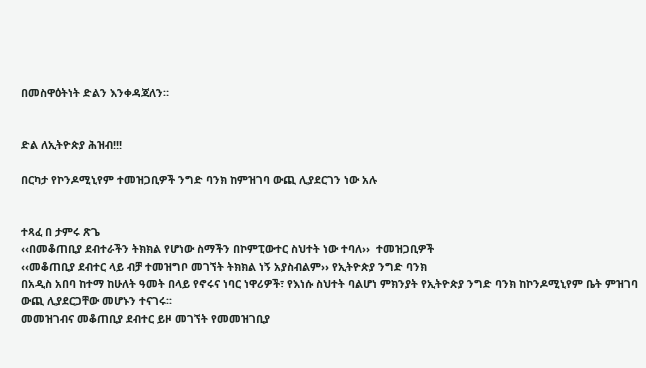በመስዋዕትነት ድልን እንቀዳጃለን።


ድል ለኢትዮጵያ ሕዝብ!!!

በርካታ የኮንዶሚኒየም ተመዝጋቢዎች ንግድ ባንክ ከምዝገባ ውጪ ሊያደርገን ነው አሉ


ተጻፈ በ ታምሩ ጽጌ
‹‹በመቆጠቢያ ደብተራችን ትክክል የሆነው ስማችን በኮምፒውተር ስህተት ነው ተባለ››  ተመዝጋቢዎች
‹‹መቆጠቢያ ደብተር ላይ ብቻ ተመዝግቦ መገኘት ትክክል ነኝ አያስብልም›› የኢትዮጵያ ንግድ ባንክ
በአዲስ አበባ ከተማ ከሁለት ዓመት በላይ የኖሩና ነባር ነዋሪዎች፣ የእነሱ ስህተት ባልሆነ ምክንያት የኢትዮጵያ ንግድ ባንክ ከኮንዶሚኒየም ቤት ምዝገባ ውጪ ሊያደርጋቸው መሆኑን ተናገሩ፡፡
መመዝገብና መቆጠቢያ ደብተር ይዞ መገኘት የመመዝገቢያ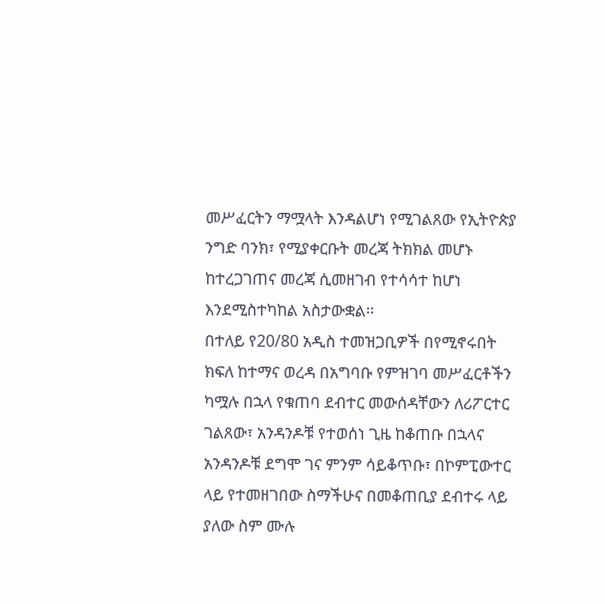መሥፈርትን ማሟላት እንዳልሆነ የሚገልጸው የኢትዮጵያ ንግድ ባንክ፣ የሚያቀርቡት መረጃ ትክክል መሆኑ ከተረጋገጠና መረጃ ሲመዘገብ የተሳሳተ ከሆነ እንደሚስተካከል አስታውቋል፡፡
በተለይ የ20/80 አዲስ ተመዝጋቢዎች በየሚኖሩበት ክፍለ ከተማና ወረዳ በአግባቡ የምዝገባ መሥፈርቶችን ካሟሉ በኋላ የቁጠባ ደብተር መውሰዳቸውን ለሪፖርተር ገልጸው፣ አንዳንዶቹ የተወሰነ ጊዜ ከቆጠቡ በኋላና አንዳንዶቹ ደግሞ ገና ምንም ሳይቆጥቡ፣ በኮምፒውተር ላይ የተመዘገበው ስማችሁና በመቆጠቢያ ደብተሩ ላይ ያለው ስም ሙሉ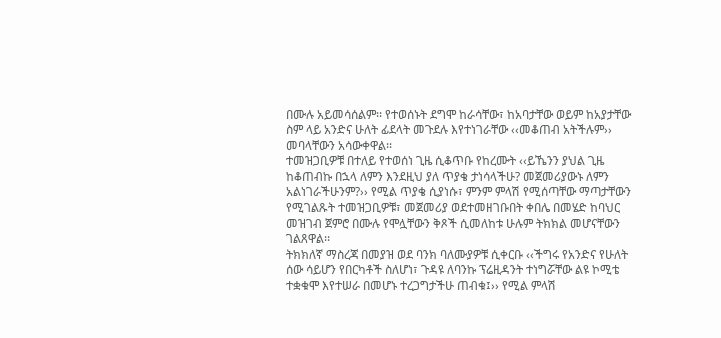በሙሉ አይመሳሰልም፡፡ የተወሰኑት ደግሞ ከራሳቸው፣ ከአባታቸው ወይም ከአያታቸው ስም ላይ አንድና ሁለት ፊደላት መጉደሉ እየተነገራቸው ‹‹መቆጠብ አትችሉም›› መባላቸውን አሳውቀዋል፡፡
ተመዝጋቢዎቹ በተለይ የተወሰነ ጊዜ ሲቆጥቡ የከረሙት ‹‹ይኼንን ያህል ጊዜ ከቆጠብኩ በኋላ ለምን እንደዚህ ያለ ጥያቄ ታነሳላችሁ? መጀመሪያውኑ ለምን አልነገራችሁንም?›› የሚል ጥያቄ ሲያነሱ፣ ምንም ምላሽ የሚሰጣቸው ማጣታቸውን የሚገልጹት ተመዝጋቢዎቹ፣ መጀመሪያ ወደተመዘገቡበት ቀበሌ በመሄድ ከባህር መዝገብ ጀምሮ በሙሉ የሞሏቸውን ቅጾች ሲመለከቱ ሁሉም ትክክል መሆናቸውን ገልጸዋል፡፡
ትክክለኛ ማስረጃ በመያዝ ወደ ባንክ ባለሙያዎቹ ሲቀርቡ ‹‹ችግሩ የአንድና የሁለት ሰው ሳይሆን የበርካቶች ስለሆነ፣ ጉዳዩ ለባንኩ ፕሬዚዳንት ተነግሯቸው ልዩ ኮሚቴ ተቋቁሞ እየተሠራ በመሆኑ ተረጋግታችሁ ጠብቁ፤›› የሚል ምላሽ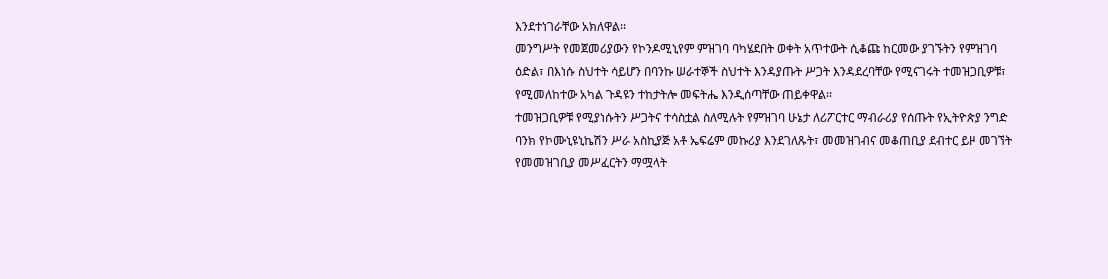እንደተነገራቸው አክለዋል፡፡
መንግሥት የመጀመሪያውን የኮንዶሚኒየም ምዝገባ ባካሄደበት ወቀት አጥተውት ሲቆጩ ከርመው ያገኙትን የምዝገባ ዕድል፣ በእነሱ ስህተት ሳይሆን በባንኩ ሠራተኞች ስህተት እንዳያጡት ሥጋት እንዳደረባቸው የሚናገሩት ተመዝጋቢዎቹ፣ የሚመለከተው አካል ጉዳዩን ተከታትሎ መፍትሔ እንዲሰጣቸው ጠይቀዋል፡፡
ተመዝጋቢዎቹ የሚያነሱትን ሥጋትና ተሳስቷል ስለሚሉት የምዝገባ ሁኔታ ለሪፖርተር ማብራሪያ የሰጡት የኢትዮጵያ ንግድ ባንክ የኮሙኒዩኒኬሽን ሥራ አስኪያጅ አቶ ኤፍሬም መኩሪያ እንደገለጹት፣ መመዝገብና መቆጠቢያ ደብተር ይዞ መገኘት የመመዝገቢያ መሥፈርትን ማሟላት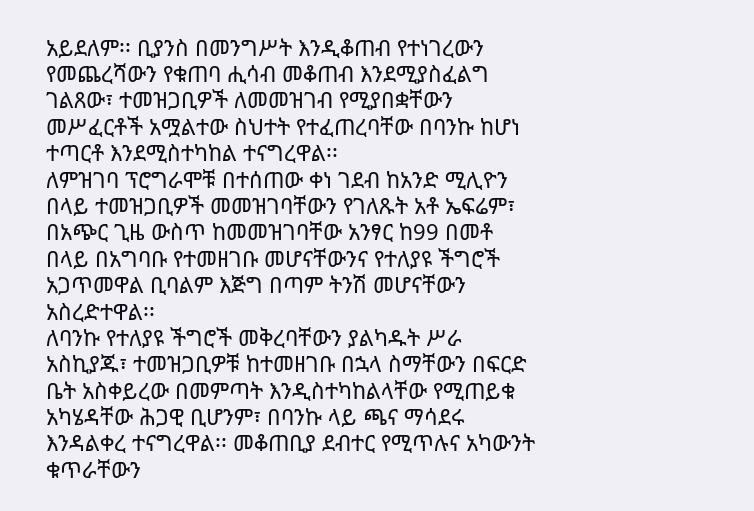አይደለም፡፡ ቢያንስ በመንግሥት እንዲቆጠብ የተነገረውን የመጨረሻውን የቁጠባ ሒሳብ መቆጠብ እንደሚያስፈልግ ገልጸው፣ ተመዝጋቢዎች ለመመዝገብ የሚያበቋቸውን መሥፈርቶች አሟልተው ስህተት የተፈጠረባቸው በባንኩ ከሆነ ተጣርቶ እንደሚስተካከል ተናግረዋል፡፡
ለምዝገባ ፕሮግራሞቹ በተሰጠው ቀነ ገደብ ከአንድ ሚሊዮን በላይ ተመዝጋቢዎች መመዝገባቸውን የገለጹት አቶ ኤፍሬም፣ በአጭር ጊዜ ውስጥ ከመመዝገባቸው አንፃር ከ99 በመቶ በላይ በአግባቡ የተመዘገቡ መሆናቸውንና የተለያዩ ችግሮች አጋጥመዋል ቢባልም እጅግ በጣም ትንሽ መሆናቸውን አስረድተዋል፡፡
ለባንኩ የተለያዩ ችግሮች መቅረባቸውን ያልካዱት ሥራ አስኪያጁ፣ ተመዝጋቢዎቹ ከተመዘገቡ በኋላ ስማቸውን በፍርድ ቤት አስቀይረው በመምጣት እንዲስተካከልላቸው የሚጠይቁ አካሄዳቸው ሕጋዊ ቢሆንም፣ በባንኩ ላይ ጫና ማሳደሩ እንዳልቀረ ተናግረዋል፡፡ መቆጠቢያ ደብተር የሚጥሉና አካውንት ቁጥራቸውን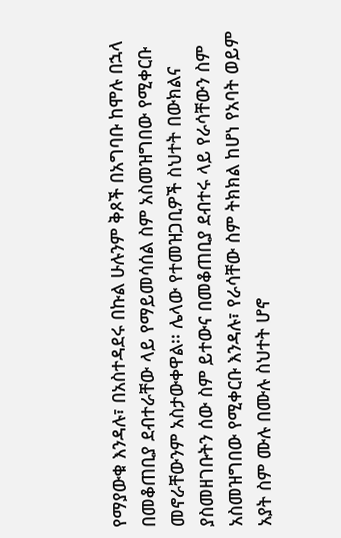የማያውቁ እንዳሉ፣ በአስተዳደሩ በኩል ሁሉንም ቅጾች በአግባቡ ከሞሉ በኋላ በመቆጠቢያ ደብተራቸው ላይ የማይመሳሰል ስም አስመዝግበው የሚቀርቡ መኖራቸውንም አስታውቀዋል፡፡ ሌላው የተመዝጋቢዎች ስህተት በውክልና ያስመዘገቡትን ሰው ስም ይተውና በመቆጠቢያ ደብተሩ ላይ የራሳቸውን ስም አስመዝግበው የሚቀርቡ እንዳሉ፣ የራሳቸው ስም ትክክል ከሆነ የአባት ወይም አያት ስም ሙሉ በሙሉ ስህተት ሆኖ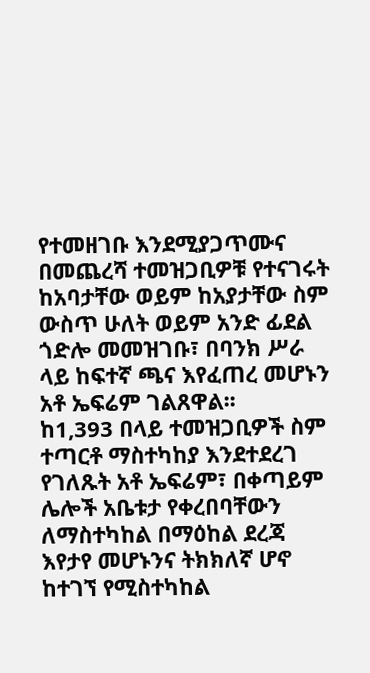የተመዘገቡ እንደሚያጋጥሙና በመጨረሻ ተመዝጋቢዎቹ የተናገሩት ከአባታቸው ወይም ከአያታቸው ስም ውስጥ ሁለት ወይም አንድ ፊደል ጎድሎ መመዝገቡ፣ በባንክ ሥራ ላይ ከፍተኛ ጫና እየፈጠረ መሆኑን አቶ ኤፍሬም ገልጸዋል፡፡
ከ1,393 በላይ ተመዝጋቢዎች ስም ተጣርቶ ማስተካከያ እንደተደረገ የገለጹት አቶ ኤፍሬም፣ በቀጣይም ሌሎች አቤቱታ የቀረበባቸውን ለማስተካከል በማዕከል ደረጃ እየታየ መሆኑንና ትክክለኛ ሆኖ ከተገኘ የሚስተካከል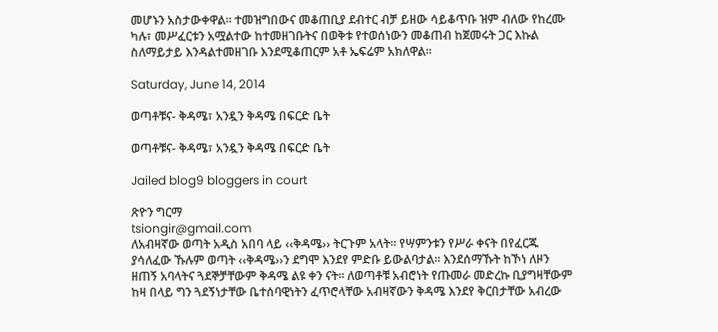መሆኑን አስታውቀዋል፡፡ ተመዝግበውና መቆጠቢያ ደብተር ብቻ ይዘው ሳይቆጥቡ ዝም ብለው የከረሙ ካሉ፣ መሥፈርቱን አሟልተው ከተመዘገቡትና በወቅቱ የተወሰነውን መቆጠብ ከጀመሩት ጋር እኩል ስለማይታይ እንዳልተመዘገቡ እንደሚቆጠርም አቶ ኤፍሬም አክለዋል፡፡

Saturday, June 14, 2014

ወጣቶቹና- ቅዳሜ፣ አንዷን ቅዳሜ በፍርድ ቤት

ወጣቶቹና- ቅዳሜ፣ አንዷን ቅዳሜ በፍርድ ቤት

Jailed blog9 bloggers in court

ጽዮን ግርማ
tsiongir@gmail.com
ለአብዛኛው ወጣት አዲስ አበባ ላይ ‹‹ቅዳሜ›› ትርጉም አላት፡፡ የሣምንቱን የሥራ ቀናት በየፈርጁ ያሳለፈው ኹሉም ወጣት ‹‹ቅዳሜ››ን ደግሞ እንደየ ምድቡ ይውልባታል፡፡ እንደሰማኹት ከኾነ ለዞን ዘጠኝ አባላትና ጓደኞቻቸውም ቅዳሜ ልዩ ቀን ናት፡፡ ለወጣቶቹ አብሮነት የጡመራ መድረኩ ቢያግዛቸውም ከዛ በላይ ግን ጓደኝነታቸው ቤተሰባዊነትን ፈጥሮላቸው አብዛኛውን ቅዳሜ እንደየ ቅርበታቸው አብረው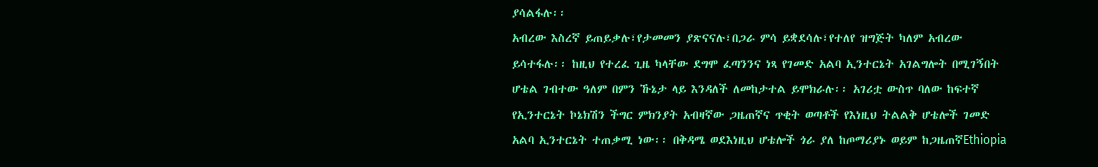ያሳልፋሉ፡፡
አብረው እስረኛ ይጠይቃሉ፣የታመመን ያጽናናሉ፣በጋራ ምሳ ይቋደሳሉ፣የተለየ ዝግጅት ካለም አብረው ይሳተፋሉ፡፡ ከዚህ የተረፈ ጊዜ ካላቸው ደግሞ ፈጣንንና ነጻ የገመድ አልባ ኢንተርኔት አገልግሎት በሚገኝበት ሆቴል ገብተው ዓለም በምን ኹኔታ ላይ እንዳለች ለመከታተል ይሞክራሉ፡፡ አገሪቷ ውስጥ ባለው ከፍተኛ የኢንተርኔት ኮኔክሽን ችግር ምክንያት አብዛኛው ጋዜጠኛና ጥቂት ወጣቶች የእነዚህ ትልልቅ ሆቴሎች ገመድ አልባ ኢንተርኔት ተጠቃሚ ነው፡፡ በቅዳሜ ወደእነዚህ ሆቴሎች ጎራ ያለ ከጦማሪያኑ ወይም ከጋዜጠኛEthiopia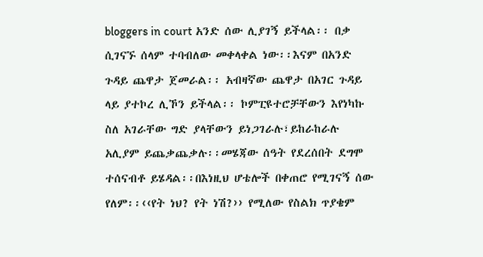bloggers in court አንድ ሰው ሊያገኝ ይችላል፡፡ በቃ ሲገናኙ ሰላም ተባብለው መቀላቀል ነው፡፡እናም በአንድ ጉዳይ ጨዋታ ጀመራል፡፡ አብዛኛው ጨዋታ በአገር ጉዳይ ላይ ያተኮረ ሊኾን ይችላል፡፡ ኮምፒዩተሮቻቸውን እየነካኩ ስለ አገራቸው ግድ ያላቸውን ይነጋገራሉ፣ይከራከራሉ አሊያም ይጨቃጨቃሉ፡፡መሄጃው ሰዓት የደረሰበት ደግሞ ተሰናብቶ ይሄዳል፡፡በእነዚህ ሆቴሎች በቀጠሮ የሚገናኝ ሰው የለም፡፡‹‹የት ነህ? የት ነሽ?›› የሚለው የስልክ ጥያቄም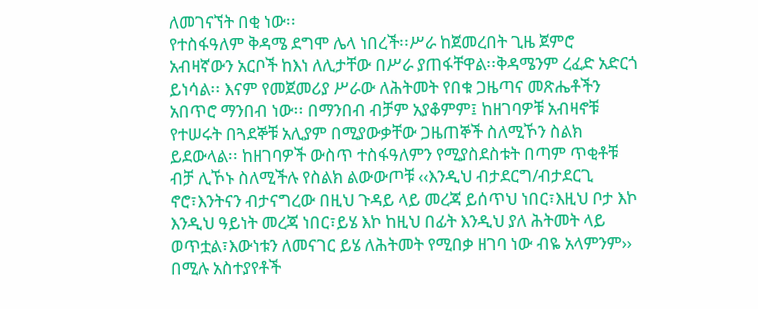ለመገናኘት በቂ ነው፡፡
የተስፋዓለም ቅዳሜ ደግሞ ሌላ ነበረች፡፡ሥራ ከጀመረበት ጊዜ ጀምሮ አብዛኛውን አርቦች ከእነ ለሊታቸው በሥራ ያጠፋቸዋል፡፡ቅዳሜንም ረፈድ አድርጎ ይነሳል፡፡ እናም የመጀመሪያ ሥራው ለሕትመት የበቁ ጋዜጣና መጽሔቶችን አበጥሮ ማንበብ ነው፡፡ በማንበብ ብቻም አያቆምም፤ ከዘገባዎቹ አብዛኖቹ የተሠሩት በጓደኞቹ አሊያም በሚያውቃቸው ጋዜጠኞች ስለሚኾን ስልክ ይደውላል፡፡ ከዘገባዎች ውስጥ ተስፋዓለምን የሚያስደስቱት በጣም ጥቂቶቹ ብቻ ሊኾኑ ስለሚችሉ የስልክ ልውውጦቹ ‹‹እንዲህ ብታደርግ/ብታደርጊ ኖሮ፣እንትናን ብታናግረው በዚህ ጉዳይ ላይ መረጃ ይሰጥህ ነበር፣እዚህ ቦታ እኮ እንዲህ ዓይነት መረጃ ነበር፣ይሄ እኮ ከዚህ በፊት እንዲህ ያለ ሕትመት ላይ ወጥቷል፣እውነቱን ለመናገር ይሄ ለሕትመት የሚበቃ ዘገባ ነው ብዬ አላምንም›› በሚሉ አስተያየቶች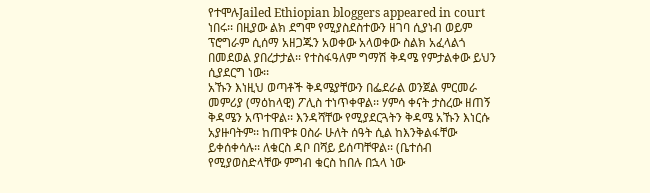የተሞሉJailed Ethiopian bloggers appeared in court ነበሩ፡፡ በዚያው ልክ ደግሞ የሚያስደስተውን ዘገባ ሲያነብ ወይም ፕሮግራም ሲሰማ አዘጋጁን አወቀው አላወቀው ስልክ አፈላልጎ በመደወል ያበረታታል፡፡ የተስፋዓለም ግማሽ ቅዳሜ የምታልቀው ይህን ሲያደርግ ነው፡፡
አኹን እነዚህ ወጣቶች ቅዳሜያቸውን በፌደራል ወንጀል ምርመራ መምሪያ (ማዕከላዊ) ፖሊስ ተነጥቀዋል፡፡ ሃምሳ ቀናት ታስረው ዘጠኝ ቅዳሜን አጥተዋል፡፡ እንዳሻቸው የሚያደርጓትን ቅዳሜ አኹን እነርሱ አያዙባትም፡፡ ከጠዋቱ ዐስራ ሁለት ሰዓት ሲል ከእንቅልፋቸው ይቀሰቀሳሉ፡፡ ለቁርስ ዳቦ በሻይ ይሰጣቸዋል፡፡ (ቤተሰብ የሚያወስድላቸው ምግብ ቁርስ ከበሉ በኋላ ነው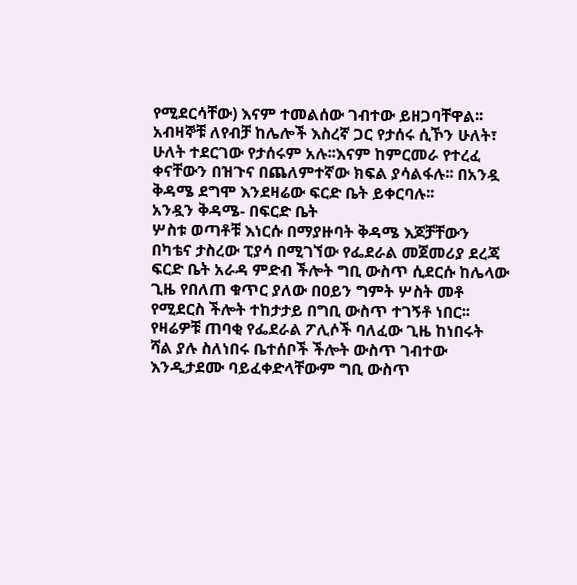የሚደርሳቸው) እናም ተመልሰው ገብተው ይዘጋባቸዋል፡፡አብዛኞቹ ለየብቻ ከሌሎች እስረኛ ጋር የታሰሩ ሲኾን ሁለት፣ ሁለት ተደርገው የታሰሩም አሉ፡፡እናም ከምርመራ የተረፈ ቀናቸውን በዝጉና በጨለምተኛው ክፍል ያሳልፋሉ፡፡ በአንዷ ቅዳሜ ደግሞ እንደዛሬው ፍርድ ቤት ይቀርባሉ፡፡
አንዷን ቅዳሜ- በፍርድ ቤት
ሦስቱ ወጣቶቹ እነርሱ በማያዙባት ቅዳሜ እጆቻቸውን በካቴና ታስረው ፒያሳ በሚገኘው የፌደራል መጀመሪያ ደረጃ ፍርድ ቤት አራዳ ምድብ ችሎት ግቢ ውስጥ ሲደርሱ ከሌላው ጊዜ የበለጠ ቁጥር ያለው በዐይን ግምት ሦስት መቶ የሚደርስ ችሎት ተከታታይ በግቢ ውስጥ ተገኝቶ ነበር፡፡ የዛሬዎቹ ጠባቂ የፌደራል ፖሊሶች ባለፈው ጊዜ ከነበሩት ሻል ያሉ ስለነበሩ ቤተሰቦች ችሎት ውስጥ ገብተው እንዲታደሙ ባይፈቀድላቸውም ግቢ ውስጥ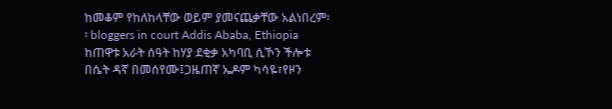ከመቆም የከለከላቸው ወይም ያመናጨቃቸው አልነበረም፡፡ bloggers in court Addis Ababa, Ethiopia
ከጠዋቱ አራት ሰዓት ከሃያ ደቂቃ አካባቢ ሲኾን ችሎቱ በሴት ዳኛ በመሰየሙ፤ጋዜጠኛ ኤዶም ካሳዬ፣የዞን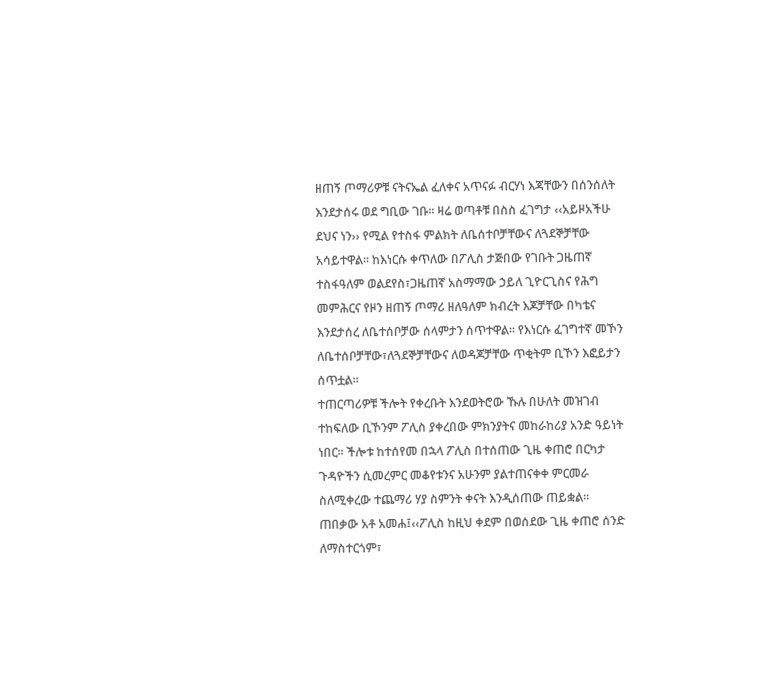ዘጠኝ ጦማሪዎቹ ናትናኤል ፈለቀና አጥናፉ ብርሃነ እጃቸውን በሰንሰለት እንደታሰሩ ወደ ግቢው ገቡ፡፡ ዛሬ ወጣቶቹ በስስ ፈገግታ ‹‹አይዞአችሁ ደህና ነን›› የሚል የተስፋ ምልክት ለቤሰተቦቻቸውና ለጓደኞቻቸው አሳይተዋል፡፡ ከእነርሱ ቀጥለው በፖሊስ ታጅበው የገቡት ጋዜጠኛ ተስፋዓለም ወልደየስ፣ጋዜጠኛ አስማማው ኃይለ ጊዮርጊስና የሕግ መምሕርና የዞን ዘጠኝ ጦማሪ ዘለዓለም ክብረት እጆቻቸው በካቴና እንደታሰረ ለቤተሰቦቻው ሰላምታን ሰጥተዋል፡፡ የእነርሱ ፈገግተኛ መኾን ለቤተሰቦቻቸው፣ለጓደኞቻቸውና ለወዳጆቻቸው ጥቂትም ቢኾን እፎይታን ሰጥቷል፡፡
ተጠርጣሪዎቹ ችሎት የቀረቡት እንደወትሮው ኹሉ በሁለት መዝገብ ተከፍለው ቢኾንም ፖሊስ ያቀረበው ምክንያትና መከራከሪያ አንድ ዓይነት ነበር፡፡ ችሎቱ ከተሰየመ በኋላ ፖሊስ በተሰጠው ጊዜ ቀጠሮ በርካታ ጉዳዮችን ሲመረምር መቆየቱንና አሁንም ያልተጠናቀቀ ምርመራ ስለሚቀረው ተጨማሪ ሃያ ስምንት ቀናት እንዲሰጠው ጠይቋል፡፡
ጠበቃው አቶ አመሐ፤‹‹ፖሊስ ከዚህ ቀደም በወሰደው ጊዜ ቀጠሮ ሰንድ ለማስተርጎም፣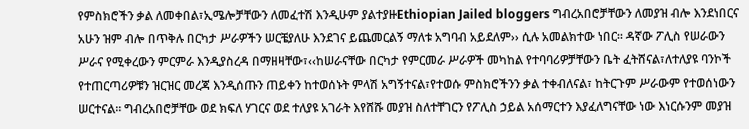የምስክሮችን ቃል ለመቀበል፣ኢሜሎቻቸውን ለመፈተሽ እንዲሁም ያልተያዙEthiopian Jailed bloggers ግብረአበሮቻቸውን ለመያዝ ብሎ እንደነበርና አሁን ዝም ብሎ በጥቅሉ በርካታ ሥራዎችን ሠርቼያለሁ እንደገና ይጨመርልኝ ማለቱ አግባብ አይደለም›› ሲሉ አመልክተው ነበር፡፡ ዳኛው ፖሊስ የሠራውን ሥራና የሚቀረውን ምርምራ እንዲያስረዳ በማዘዛቸው፣‹‹ከሠራናቸው በርካታ የምርመራ ሥራዎች መካከል የተባባሪዎቻቸውን ቤት ፈትሸናል፣ለተለያዩ ባንኮች የተጠርጣሪዎቹን ዝርዝር መረጃ እንዲሰጡን ጠይቀን ከተወሰኑት ምላሽ አግኝተናል፣የተወሱ ምስክሮችንን ቃል ተቀብለናል፣ ከትርጉም ሥራውም የተወሰነውን ሠርተናል፡፡ ግብረአበሮቻቸው ወደ ክፍለ ሃገርና ወደ ተለያዩ አገራት እየሸሹ መያዝ ስለተቸገርን የፖሊስ ኃይል አሰማርተን እያፈለግናቸው ነው እነርሱንም መያዝ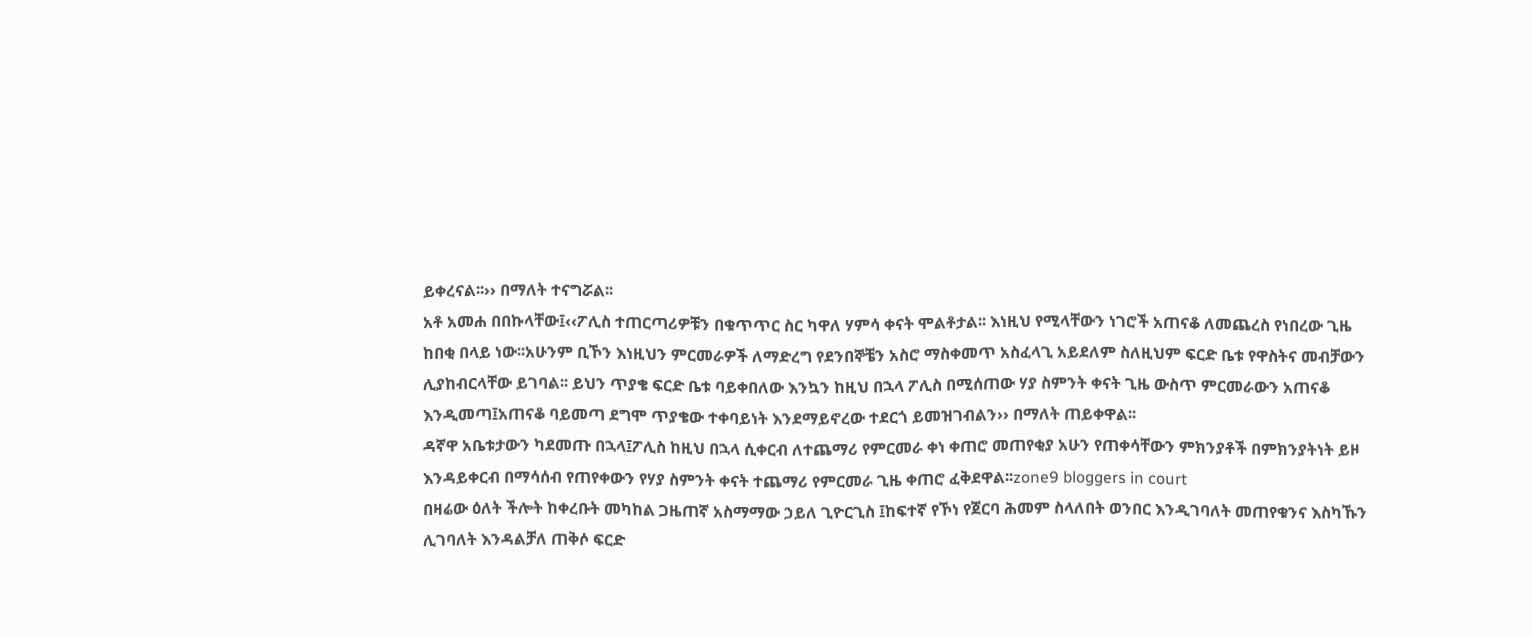ይቀረናል፡፡›› በማለት ተናግሯል፡፡
አቶ አመሐ በበኩላቸው፤‹‹ፖሊስ ተጠርጣሪዎቹን በቁጥጥር ስር ካዋለ ሃምሳ ቀናት ሞልቶታል፡፡ እነዚህ የሚላቸውን ነገሮች አጠናቆ ለመጨረስ የነበረው ጊዜ ከበቂ በላይ ነው፡፡አሁንም ቢኾን እነዚህን ምርመራዎች ለማድረግ የደንበኞቼን አስሮ ማስቀመጥ አስፈላጊ አይደለም ስለዚህም ፍርድ ቤቱ የዋስትና መብቻውን ሊያከብርላቸው ይገባል፡፡ ይህን ጥያቄ ፍርድ ቤቱ ባይቀበለው እንኳን ከዚህ በኋላ ፖሊስ በሚሰጠው ሃያ ስምንት ቀናት ጊዜ ውስጥ ምርመራውን አጠናቆ እንዲመጣ፤አጠናቆ ባይመጣ ደግሞ ጥያቄው ተቀባይነት እንደማይኖረው ተደርጎ ይመዝገብልን›› በማለት ጠይቀዋል፡፡
ዳኛዋ አቤቱታውን ካደመጡ በኋላ፤ፖሊስ ከዚህ በኋላ ሲቀርብ ለተጨማሪ የምርመራ ቀነ ቀጠሮ መጠየቂያ አሁን የጠቀሳቸውን ምክንያቶች በምክንያትነት ይዞ እንዳይቀርብ በማሳሰብ የጠየቀውን የሃያ ስምንት ቀናት ተጨማሪ የምርመራ ጊዜ ቀጠሮ ፈቅደዋል፡፡zone9 bloggers in court
በዛሬው ዕለት ችሎት ከቀረቡት መካከል ጋዜጠኛ አስማማው ኃይለ ጊዮርጊስ ፤ከፍተኛ የኾነ የጀርባ ሕመም ስላለበት ወንበር እንዲገባለት መጠየቁንና እስካኹን ሊገባለት እንዳልቻለ ጠቅሶ ፍርድ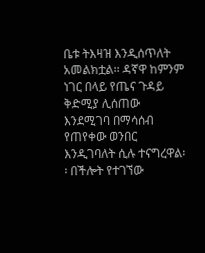ቤቱ ትእዛዝ እንዲሰጥለት አመልክቷል፡፡ ዳኛዋ ከምንም ነገር በላይ የጤና ጉዳይ ቅድሚያ ሊሰጠው እንደሚገባ በማሳሰብ የጠየቀው ወንበር እንዲገባለት ሲሉ ተናግረዋል፡፡ በችሎት የተገኘው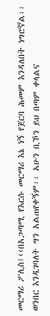መርማሪ ፖሊስ፤‹‹በአጋጣሚ የእርሱ መርማሪ እኔ ነኝ የጀርባ ሕመም እንዳለበት ነግሮኛል፡፡ ወንበር እንዲገባለት ግን አልጠየቀኝም፡፡ አሁን ቢኾን ይህ በጣም ቀላልና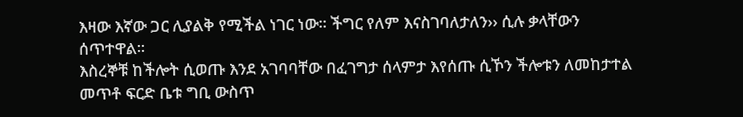እዛው እኛው ጋር ሊያልቅ የሚችል ነገር ነው፡፡ ችግር የለም እናስገባለታለን›› ሲሉ ቃላቸውን ሰጥተዋል፡፡
እስረኞቹ ከችሎት ሲወጡ እንደ አገባባቸው በፈገግታ ሰላምታ እየሰጡ ሲኾን ችሎቱን ለመከታተል መጥቶ ፍርድ ቤቱ ግቢ ውስጥ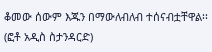ቆመው ሰውም እጁን በማውለብለብ ተሰናብቷቸዋል፡፡ (ፎቶ አዲስ ስታንዳርድ)